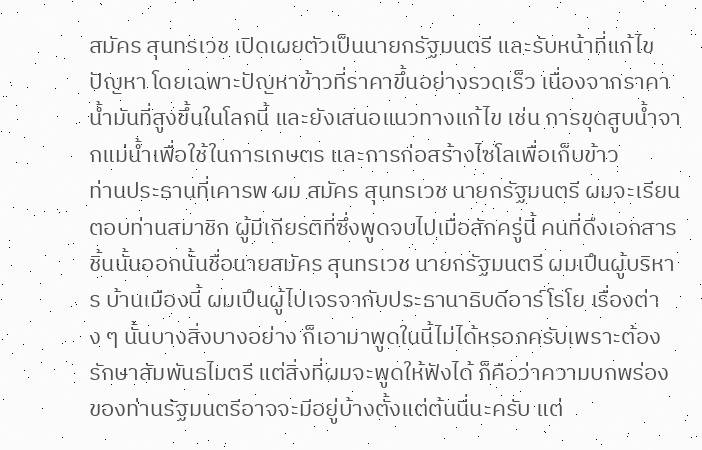สมัคร สุนทรเวช เปิดเผยตัวเป็นนายกรัฐมนตรี และรับหน้าที่แก้ไขปัญหา โดยเฉพาะปัญหาข้าวที่ราคาขึ้นอย่างรวดเร็ว เนื่องจากราคาน้ำมันที่สูงขึ้นในโลกนี้ และยังเสนอแนวทางแก้ไข เช่น การขุดสูบน้ำจากแม่น้ำเพื่อใช้ในการเกษตร และการก่อสร้างไซโลเพื่อเก็บข้าว
ท่านประธานที่เคารพ ผม สมัคร สุนทรเวช นายกรัฐมนตรี ผมจะเรียนตอบท่านสมาชิก ผู้มีเกียรติที่ซึ่งพูดจบไปเมื่อสักครู่นี้ คนที่ดึงเอกสารชิ้นนั้นออกนั้นชื่อนายสมัคร สุนทรเวช นายกรัฐมนตรี ผมเปึนผู้บริหาร บ้านเมืองนี้ ผมเปึนผู้ไปเจรจากับประธานาธิบดีอาร์โรโย เรื่องต่าง ๆ นั้นบางสิ่งบางอย่าง ก็เอามาพูดในนี้ไม่ได้หรอกครับเพราะต้องรักษาสัมพันธไมตรี แต่สิ่งที่ผมจะพูดให้ฟังได้ ก็คือว่าความบกพร่องของท่านรัฐมนตรีอาจจะมีอยู่บ้างตั้งแต่ต้นนี่นะครับ แต่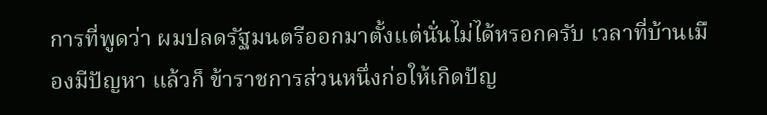การที่พูดว่า ผมปลดรัฐมนตรีออกมาตั้งแต่นั่นไม่ได้หรอกครับ เวลาที่บ้านเมืองมีปัญหา แล้วก็ ข้าราชการส่วนหนึ่งก่อให้เกิดปัญ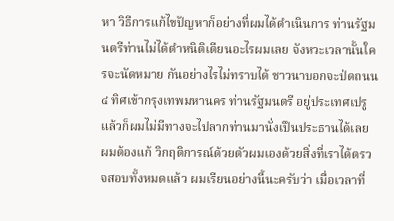หา วิธีการแก้ไขปัญหาก็อย่างที่ผมได้ดําเนินการ ท่านรัฐมนตรีท่านไม่ได้ตําหนิติเตียนอะไรผมเลย จังหวะเวลานั้นใครจะนัดหมาย กันอย่างไรไม่ทราบได้ ชาวนาบอกจะป่ดถนน ๔ ทิศเข้ากรุงเทพมหานคร ท่านรัฐมนตรี อยู่ประเทศเปรู แล้วก็ผมไม่มีทางจะไปลากท่านมานั่งเปึนประธานได้เลย ผมต้องแก้ วิกฤติการณ์ด้วยตัวผมเองด้วยสิ่งที่เราได้ตรวจสอบทั้งหมดแล้ว ผมเรียนอย่างนี้นะครับว่า เมื่อเวลาที่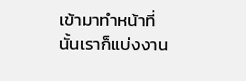เข้ามาทําหน้าที่นั้นเราก็แบ่งงาน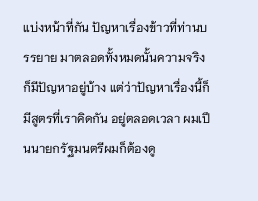แบ่งหน้าที่กัน ปัญหาเรื่องข้าวที่ท่านบรรยาย มาตลอดทั้งหมดนั้นความจริงก็มีปัญหาอยู่บ้าง แต่ว่าปัญหาเรื่องนี้ก็มีสูตรที่เราคิดกัน อยู่ตลอดเวลา ผมเปึนนายกรัฐมนตรีผมก็ต้องดู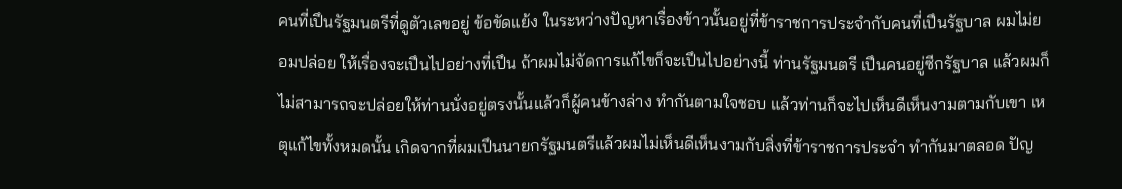คนที่เปึนรัฐมนตรีที่ดูตัวเลขอยู่ ข้อขัดแย้ง ในระหว่างปัญหาเรื่องข้าวนั้นอยู่ที่ข้าราชการประจํากับคนที่เปึนรัฐบาล ผมไม่ยอมปล่อย ให้เรื่องจะเปึนไปอย่างที่เปึน ถ้าผมไม่จัดการแก้ไขก็จะเปึนไปอย่างนี้ ท่านรัฐมนตรี เปึนคนอยู่ซีกรัฐบาล แล้วผมก็ไม่สามารถจะปล่อยให้ท่านนั่งอยู่ตรงนั้นแล้วก็ผู้คนข้างล่าง ทํากันตามใจชอบ แล้วท่านก็จะไปเห็นดีเห็นงามตามกับเขา เหตุแก้ไขทั้งหมดนั้น เกิดจากที่ผมเปึนนายกรัฐมนตรีแล้วผมไม่เห็นดีเห็นงามกับสิ่งที่ข้าราชการประจํา ทํากันมาตลอด ปัญ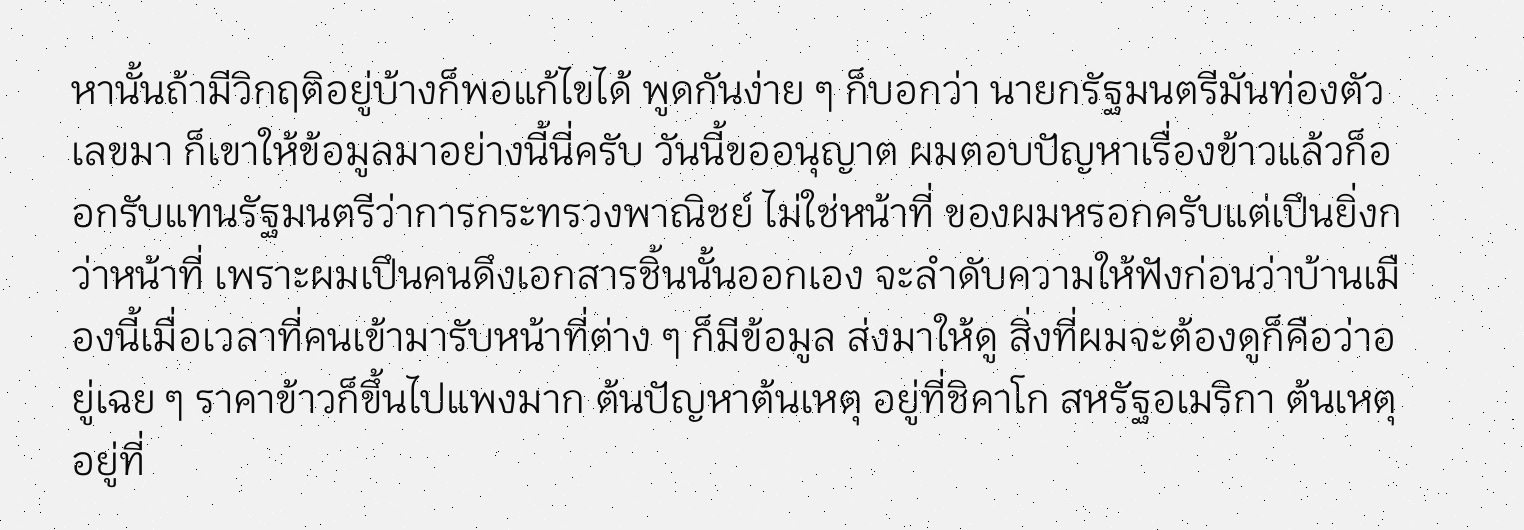หานั้นถ้ามีวิกฤติอยู่บ้างก็พอแก้ไขได้ พูดกันง่าย ๆ ก็บอกว่า นายกรัฐมนตรีมันท่องตัวเลขมา ก็เขาให้ข้อมูลมาอย่างนี้นี่ครับ วันนี้ขออนุญาต ผมตอบปัญหาเรื่องข้าวแล้วก็ออกรับแทนรัฐมนตรีว่าการกระทรวงพาณิชย์ ไม่ใช่หน้าที่ ของผมหรอกครับแต่เปึนยิ่งกว่าหน้าที่ เพราะผมเปึนคนดึงเอกสารชิ้นนั้นออกเอง จะลําดับความให้ฟังก่อนว่าบ้านเมืองนี้เมื่อเวลาที่คนเข้ามารับหน้าที่ต่าง ๆ ก็มีข้อมูล ส่งมาให้ดู สิ่งที่ผมจะต้องดูก็คือว่าอยู่เฉย ๆ ราคาข้าวก็ขึ้นไปแพงมาก ต้นปัญหาต้นเหตุ อยู่ที่ชิคาโก สหรัฐอเมริกา ต้นเหตุอยู่ที่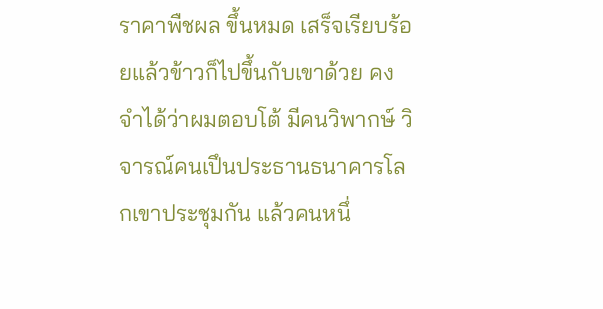ราคาพืชผล ขึ้นหมด เสร็จเรียบร้อยแล้วข้าวก็ไปขึ้นกับเขาด้วย คงจําได้ว่าผมตอบโต้ มีคนวิพากษ์ วิจารณ์คนเปึนประธานธนาคารโลกเขาประชุมกัน แล้วคนหนึ่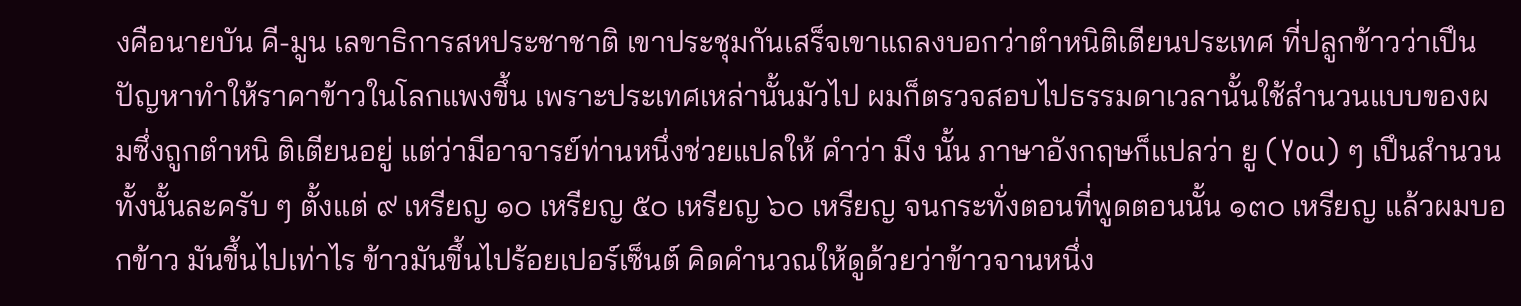งคือนายบัน คี-มูน เลขาธิการสหประชาชาติ เขาประชุมกันเสร็จเขาแถลงบอกว่าตําหนิติเตียนประเทศ ที่ปลูกข้าวว่าเปึนปัญหาทําให้ราคาข้าวในโลกแพงขึ้น เพราะประเทศเหล่านั้นมัวไป ผมก็ตรวจสอบไปธรรมดาเวลานั้นใช้สํานวนแบบของผมซึ่งถูกตําหนิ ติเตียนอยู่ แต่ว่ามีอาจารย์ท่านหนึ่งช่วยแปลให้ คําว่า มึง นั้น ภาษาอังกฤษก็แปลว่า ยู (You) ๆ เปึนสํานวน ทั้งนั้นละครับ ๆ ตั้งแต่ ๙ เหรียญ ๑๐ เหรียญ ๕๐ เหรียญ ๖๐ เหรียญ จนกระทั่งตอนที่พูดตอนนั้น ๑๓๐ เหรียญ แล้วผมบอกข้าว มันขึ้นไปเท่าไร ข้าวมันขึ้นไปร้อยเปอร์เซ็นต์ คิดคํานวณให้ดูด้วยว่าข้าวจานหนึ่ง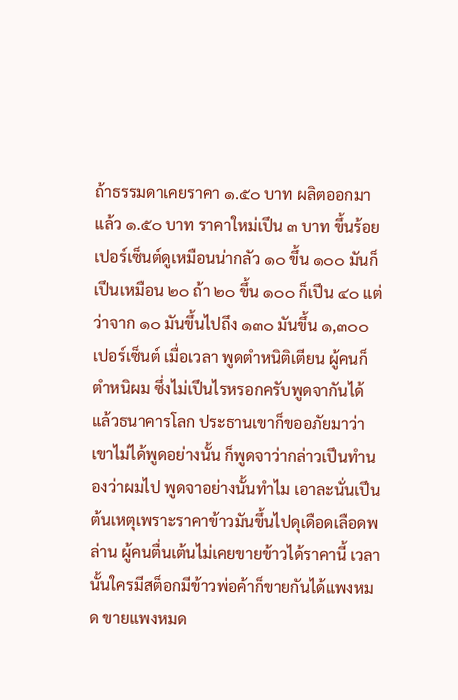ถ้าธรรมดาเคยราคา ๑.๕๐ บาท ผลิตออกมาแล้ว ๑.๕๐ บาท ราคาใหม่เปึน ๓ บาท ขึ้นร้อยเปอร์เซ็นต์ดูเหมือนน่ากลัว ๑๐ ขึ้น ๑๐๐ มันก็เปึนเหมือน ๒๐ ถ้า ๒๐ ขึ้น ๑๐๐ ก็เปึน ๔๐ แต่ว่าจาก ๑๐ มันขึ้นไปถึง ๑๓๐ มันขึ้น ๑,๓๐๐ เปอร์เซ็นต์ เมื่อเวลา พูดตําหนิติเตียน ผู้คนก็ตําหนิผม ซึ่งไม่เปึนไรหรอกครับพูดจากันได้ แล้วธนาคารโลก ประธานเขาก็ขออภัยมาว่าเขาไม่ได้พูดอย่างนั้น ก็พูดจาว่ากล่าวเปึนทํานองว่าผมไป พูดจาอย่างนั้นทําไม เอาละนั่นเปึนต้นเหตุเพราะราคาข้าวมันขึ้นไปดุเดือดเลือดพล่าน ผู้คนตื่นเต้นไม่เคยขายข้าวได้ราคานี้ เวลานั้นใครมีสต็อกมีข้าวพ่อค้าก็ขายกันได้แพงหมด ขายแพงหมด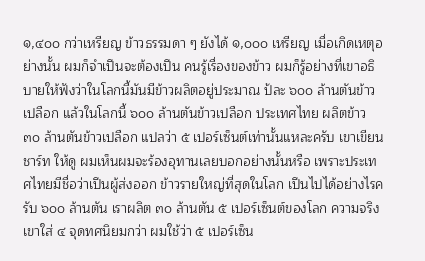๑,๔๐๐ กว่าเหรียญ ข้าวธรรมดา ๆ ยังได้ ๑,๐๐๐ เหรียญ เมื่อเกิดเหตุอย่างนั้น ผมก็จําเปึนจะต้องเปึน คนรู้เรื่องของข้าว ผมก็รู้อย่างที่เขาอธิบายให้ฟังว่าในโลกนี้มันมีข้าวผลิตอยู่ประมาณ ป้ละ ๖๐๐ ล้านตันข้าวเปลือก แล้วในโลกนี้ ๖๐๐ ล้านตันข้าวเปลือก ประเทศไทย ผลิตข้าว ๓๐ ล้านตันข้าวเปลือก แปลว่า ๕ เปอร์เซ็นต์เท่านั้นแหละครับ เขาเขียนชาร์ท ให้ดู ผมเห็นผมจะร้องอุทานเลยบอกอย่างนั้นหรือ เพราะประเทศไทยมีชื่อว่าเปึนผู้ส่งออก ข้าวรายใหญ่ที่สุดในโลก เปึนไปได้อย่างไรครับ ๖๐๐ ล้านตัน เราผลิต ๓๐ ล้านตัน ๕ เปอร์เซ็นต์ของโลก ความจริงเขาใส่ ๔ จุดทศนิยมกว่า ผมใช้ว่า ๕ เปอร์เซ็น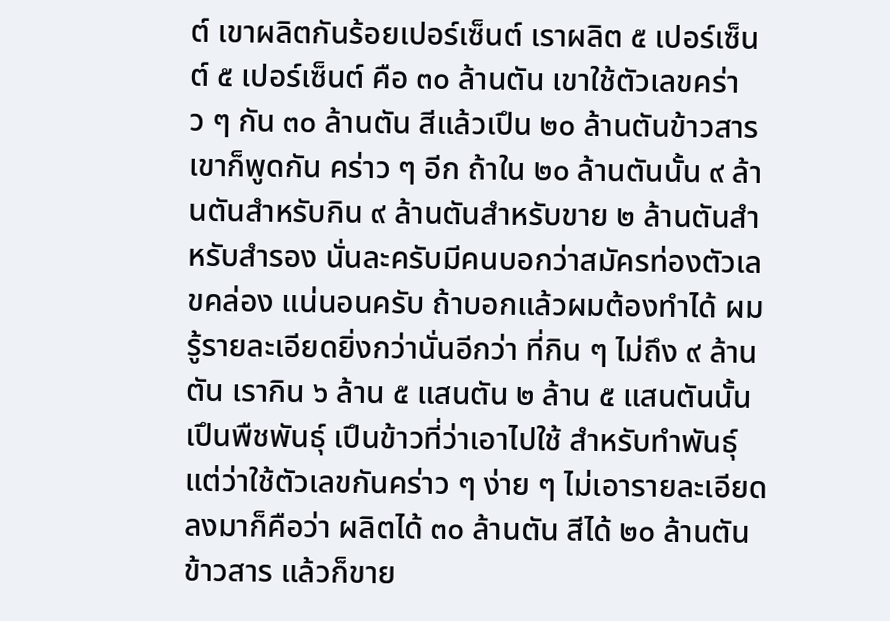ต์ เขาผลิตกันร้อยเปอร์เซ็นต์ เราผลิต ๕ เปอร์เซ็นต์ ๕ เปอร์เซ็นต์ คือ ๓๐ ล้านตัน เขาใช้ตัวเลขคร่าว ๆ กัน ๓๐ ล้านตัน สีแล้วเปึน ๒๐ ล้านตันข้าวสาร เขาก็พูดกัน คร่าว ๆ อีก ถ้าใน ๒๐ ล้านตันนั้น ๙ ล้านตันสําหรับกิน ๙ ล้านตันสําหรับขาย ๒ ล้านตันสําหรับสํารอง นั่นละครับมีคนบอกว่าสมัครท่องตัวเลขคล่อง แน่นอนครับ ถ้าบอกแล้วผมต้องทําได้ ผมรู้รายละเอียดยิ่งกว่านั่นอีกว่า ที่กิน ๆ ไม่ถึง ๙ ล้านตัน เรากิน ๖ ล้าน ๕ แสนตัน ๒ ล้าน ๕ แสนตันนั้นเปึนพืชพันธุ์ เปึนข้าวที่ว่าเอาไปใช้ สําหรับทําพันธุ์ แต่ว่าใช้ตัวเลขกันคร่าว ๆ ง่าย ๆ ไม่เอารายละเอียดลงมาก็คือว่า ผลิตได้ ๓๐ ล้านตัน สีได้ ๒๐ ล้านตันข้าวสาร แล้วก็ขาย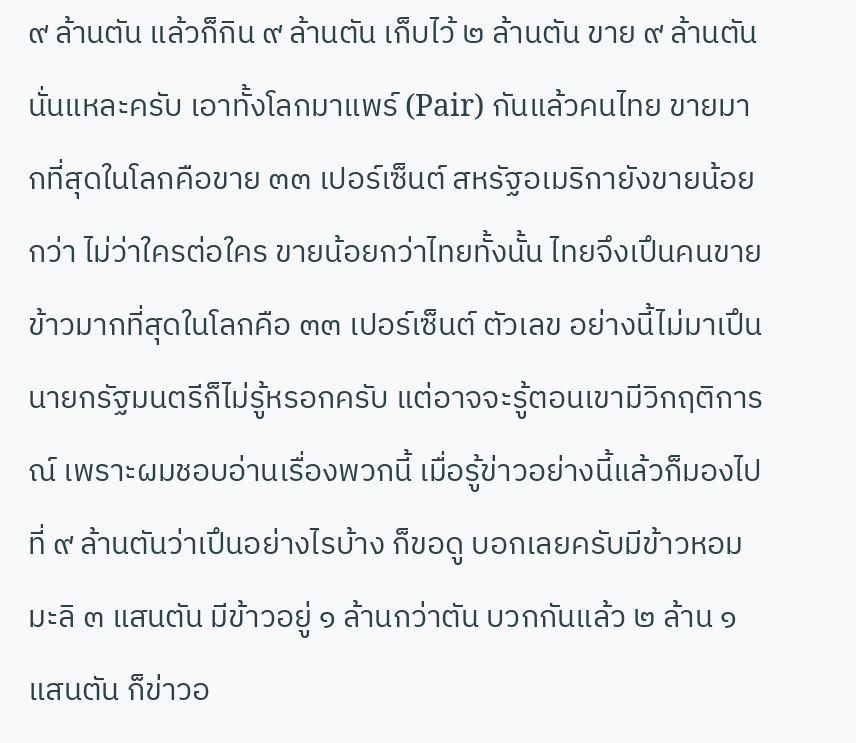๙ ล้านตัน แล้วก็กิน ๙ ล้านตัน เก็บไว้ ๒ ล้านตัน ขาย ๙ ล้านตัน นั่นแหละครับ เอาทั้งโลกมาแพร์ (Pair) กันแล้วคนไทย ขายมากที่สุดในโลกคือขาย ๓๓ เปอร์เซ็นต์ สหรัฐอเมริกายังขายน้อยกว่า ไม่ว่าใครต่อใคร ขายน้อยกว่าไทยทั้งนั้น ไทยจึงเปึนคนขายข้าวมากที่สุดในโลกคือ ๓๓ เปอร์เซ็นต์ ตัวเลข อย่างนี้ไม่มาเปึนนายกรัฐมนตรีก็ไม่รู้หรอกครับ แต่อาจจะรู้ตอนเขามีวิกฤติการณ์ เพราะผมชอบอ่านเรื่องพวกนี้ เมื่อรู้ข่าวอย่างนี้แล้วก็มองไปที่ ๙ ล้านตันว่าเปึนอย่างไรบ้าง ก็ขอดู บอกเลยครับมีข้าวหอมมะลิ ๓ แสนตัน มีข้าวอยู่ ๑ ล้านกว่าตัน บวกกันแล้ว ๒ ล้าน ๑ แสนตัน ก็ข่าวอ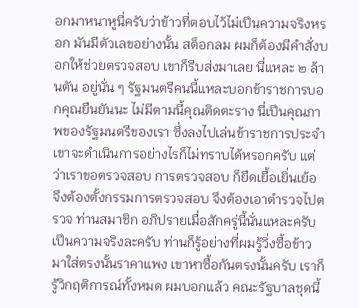อกมาหนาหูนี่ครับว่าข้าวที่ตอบไว้ไม่เปึนความจริงหรอก มันมีตัวเลขอย่างนั้น สต็อกลม ผมก็ต้องมีคําสั่งบอกให้ช่วยตรวจสอบ เขาก็รีบส่งมาเลย นี่แหละ ๒ ล้านตัน อยู่นั่น ๆ รัฐมนตรีคนนี้แหละบอกข้าราชการบอกคุณยืนยันนะ ไม่มีตามนี้คุณติดตะราง นี่เปึนคุณภาพของรัฐมนตรีของเรา ซึ่งลงไปเล่นข้าราชการประจํา เขาจะดําเนินการอย่างไรก็ไม่ทราบได้หรอกครับ แต่ว่าเราขอตรวจสอบ การตรวจสอบ ก็ยืดเยื้อเยิ่นเย้อ จึงต้องตั้งกรรมการตรวจสอบ จึงต้องเอาตํารวจไปตรวจ ท่านสมาชิก อภิปรายเมื่อสักครู่นี้นั่นแหละครับเปึนความจริงละครับ ท่านก็รู้อย่างที่ผมรู้วิ่งซื้อข้าว มาใส่ตรงนั้นราคาแพง เขาหาซื้อกันตรงนั้นครับ เราก็รู้วิกฤติการณ์ทั้งหมด ผมบอกแล้ว คณะรัฐบาลชุดนี้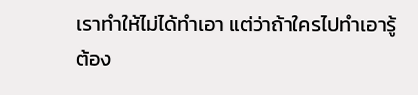เราทําให้ไม่ได้ทําเอา แต่ว่าถ้าใครไปทําเอารู้ต้อง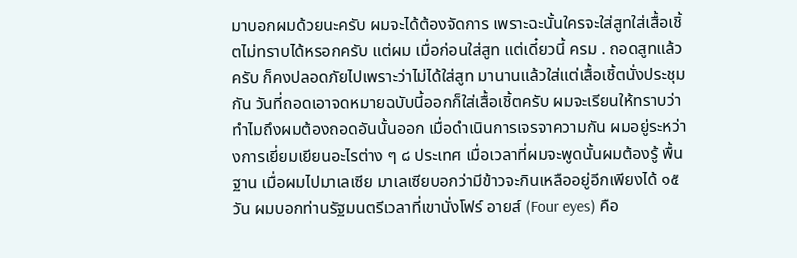มาบอกผมด้วยนะครับ ผมจะได้ต้องจัดการ เพราะฉะนั้นใครจะใส่สูทใส่เสื้อเชิ้ตไม่ทราบได้หรอกครับ แต่ผม เมื่อก่อนใส่สูท แต่เดี๋ยวนี้ ครม . ถอดสูทแล้วครับ ก็คงปลอดภัยไปเพราะว่าไม่ได้ใส่สูท มานานแล้วใส่แต่เสื้อเชิ้ตนั่งประชุมกัน วันที่ถอดเอาจดหมายฉบับนี้ออกก็ใส่เสื้อเชิ้ตครับ ผมจะเรียนให้ทราบว่าทําไมถึงผมต้องถอดอันนั้นออก เมื่อดําเนินการเจรจาความกัน ผมอยู่ระหว่างการเยี่ยมเยียนอะไรต่าง ๆ ๘ ประเทศ เมื่อเวลาที่ผมจะพูดนั้นผมต้องรู้ พื้นฐาน เมื่อผมไปมาเลเซีย มาเลเซียบอกว่ามีข้าวจะกินเหลืออยู่อีกเพียงได้ ๑๕ วัน ผมบอกท่านรัฐมนตรีเวลาที่เขานั่งโฟร์ อายส์ (Four eyes) คือ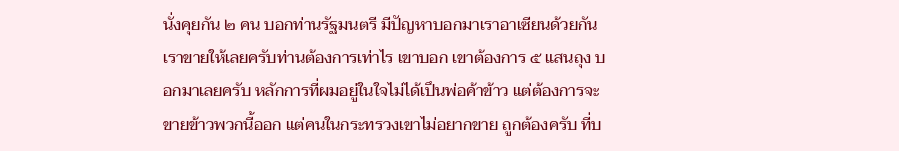นั่งคุยกัน ๒ คน บอกท่านรัฐมนตรี มีปัญหาบอกมาเราอาเซียนด้วยกัน เราขายให้เลยครับท่านต้องการเท่าไร เขาบอก เขาต้องการ ๕ แสนถุง บอกมาเลยครับ หลักการที่ผมอยู่ในใจไม่ได้เปึนพ่อค้าข้าว แต่ต้องการจะขายข้าวพวกนี้ออก แต่คนในกระทรวงเขาไม่อยากขาย ถูกต้องครับ ที่บ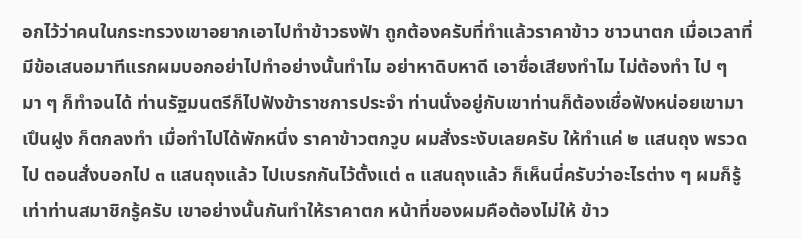อกไว้ว่าคนในกระทรวงเขาอยากเอาไปทําข้าวธงฟัา ถูกต้องครับที่ทําแล้วราคาข้าว ชาวนาตก เมื่อเวลาที่มีข้อเสนอมาทีแรกผมบอกอย่าไปทําอย่างนั้นทําไม อย่าหาดิบหาดี เอาชื่อเสียงทําไม ไม่ต้องทํา ไป ๆ มา ๆ ก็ทําจนได้ ท่านรัฐมนตรีก็ไปฟังข้าราชการประจํา ท่านนั่งอยู่กับเขาท่านก็ต้องเชื่อฟังหน่อยเขามาเปึนฝูง ก็ตกลงทํา เมื่อทําไปได้พักหนึ่ง ราคาข้าวตกวูบ ผมสั่งระงับเลยครับ ให้ทําแค่ ๒ แสนถุง พรวดไป ตอนสั่งบอกไป ๓ แสนถุงแล้ว ไปเบรกกันไว้ตั้งแต่ ๓ แสนถุงแล้ว ก็เห็นนี่ครับว่าอะไรต่าง ๆ ผมก็รู้เท่าท่านสมาชิกรู้ครับ เขาอย่างนั้นกันทําให้ราคาตก หน้าที่ของผมคือต้องไม่ให้ ข้าว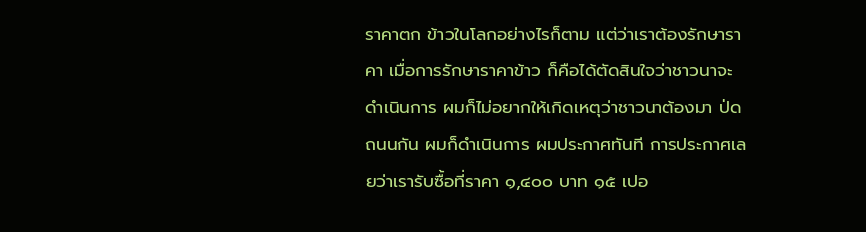ราคาตก ข้าวในโลกอย่างไรก็ตาม แต่ว่าเราต้องรักษาราคา เมื่อการรักษาราคาข้าว ก็คือได้ตัดสินใจว่าชาวนาจะดําเนินการ ผมก็ไม่อยากให้เกิดเหตุว่าชาวนาต้องมา ป่ดถนนกัน ผมก็ดําเนินการ ผมประกาศทันที การประกาศเลยว่าเรารับซื้อที่ราคา ๑,๔๐๐ บาท ๑๕ เปอ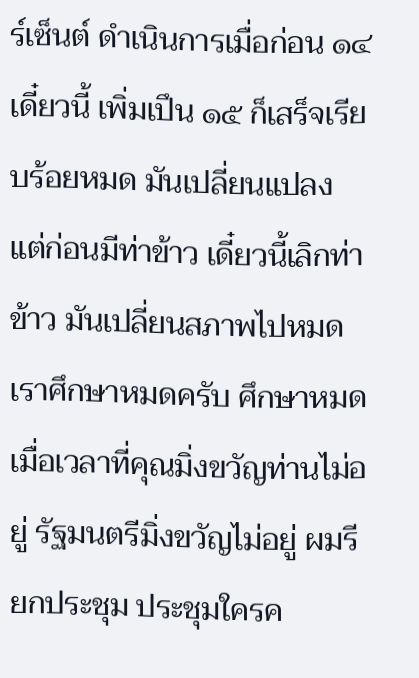ร์เซ็นต์ ดําเนินการเมื่อก่อน ๑๔ เดี๋ยวนี้ เพิ่มเปึน ๑๕ ก็เสร็จเรียบร้อยหมด มันเปลี่ยนแปลง แต่ก่อนมีท่าข้าว เดี๋ยวนี้เลิกท่าข้าว มันเปลี่ยนสภาพไปหมด เราศึกษาหมดครับ ศึกษาหมด เมื่อเวลาที่คุณมิ่งขวัญท่านไม่อยู่ รัฐมนตรีมิ่งขวัญไม่อยู่ ผมรียกประชุม ประชุมใครค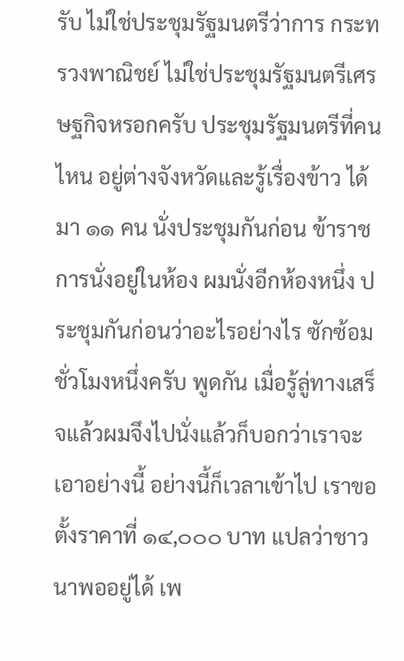รับ ไม่ใช่ประชุมรัฐมนตรีว่าการ กระทรวงพาณิชย์ ไม่ใช่ประชุมรัฐมนตรีเศรษฐกิจหรอกครับ ประชุมรัฐมนตรีที่คนไหน อยู่ต่างจังหวัดและรู้เรื่องข้าว ได้มา ๑๑ คน นั่งประชุมกันก่อน ข้าราชการนั่งอยู่ในห้อง ผมนั่งอีกห้องหนึ่ง ประชุมกันก่อนว่าอะไรอย่างไร ซักซ้อมชั่วโมงหนึ่งครับ พูดกัน เมื่อรู้ลู่ทางเสร็จแล้วผมจึงไปนั่งแล้วก็บอกว่าเราจะเอาอย่างนี้ อย่างนี้ก็เวลาเข้าไป เราขอตั้งราคาที่ ๑๔,๐๐๐ บาท แปลว่าชาวนาพออยู่ได้ เพ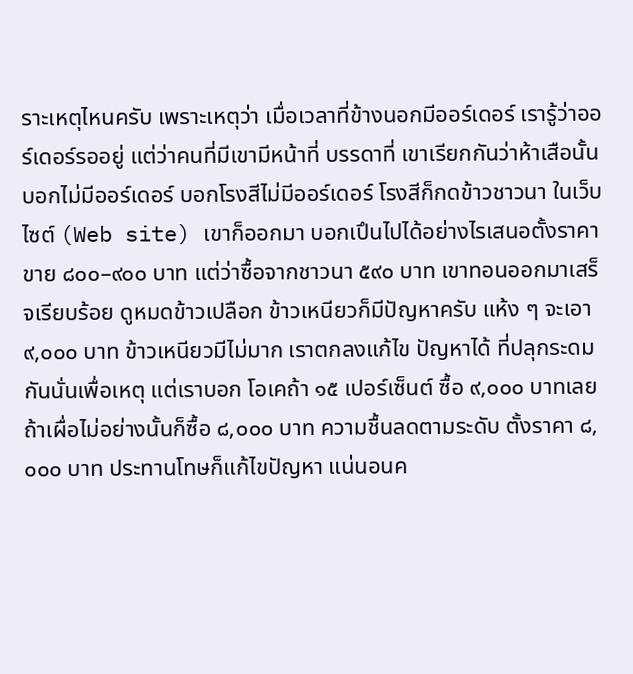ราะเหตุไหนครับ เพราะเหตุว่า เมื่อเวลาที่ข้างนอกมีออร์เดอร์ เรารู้ว่าออร์เดอร์รออยู่ แต่ว่าคนที่มีเขามีหน้าที่ บรรดาที่ เขาเรียกกันว่าห้าเสือนั้นบอกไม่มีออร์เดอร์ บอกโรงสีไม่มีออร์เดอร์ โรงสีก็กดข้าวชาวนา ในเว็บไซต์ (Web site) เขาก็ออกมา บอกเปึนไปได้อย่างไรเสนอตั้งราคาขาย ๘๐๐–๙๐๐ บาท แต่ว่าซื้อจากชาวนา ๕๙๐ บาท เขาทอนออกมาเสร็จเรียบร้อย ดูหมดข้าวเปลือก ข้าวเหนียวก็มีปัญหาครับ แห้ง ๆ จะเอา ๙,๐๐๐ บาท ข้าวเหนียวมีไม่มาก เราตกลงแก้ไข ปัญหาได้ ที่ปลุกระดมกันนั่นเพื่อเหตุ แต่เราบอก โอเคถ้า ๑๕ เปอร์เซ็นต์ ซื้อ ๙,๐๐๐ บาทเลย ถ้าเผื่อไม่อย่างนั้นก็ซื้อ ๘,๐๐๐ บาท ความชื้นลดตามระดับ ตั้งราคา ๘,๐๐๐ บาท ประทานโทษก็แก้ไขปัญหา แน่นอนค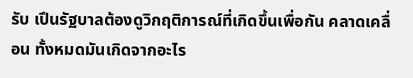รับ เปึนรัฐบาลต้องดูวิกฤติการณ์ที่เกิดขึ้นเพื่อกัน คลาดเคลื่อน ทั้งหมดมันเกิดจากอะไร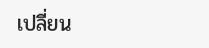เปลี่ยน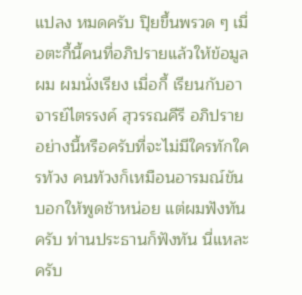แปลง หมดครับ ปุิยขึ้นพรวด ๆ เมื่อตะกี้นี้คนที่อภิปรายแล้วให้ข้อมูลผม ผมนั่งเรียง เมื่อกี้ เรียนกับอาจารย์ไตรรงค์ สุวรรณคีรี อภิปรายอย่างนี้หรือครับที่จะไม่มีใครทักใครท้วง คนท้วงก็เหมือนอารมณ์ขันบอกให้พูดช้าหน่อย แต่ผมฟังทันครับ ท่านประธานก็ฟังทัน นี่แหละครับ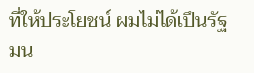ที่ให้ประโยชน์ ผมไม่ได้เปึนรัฐมน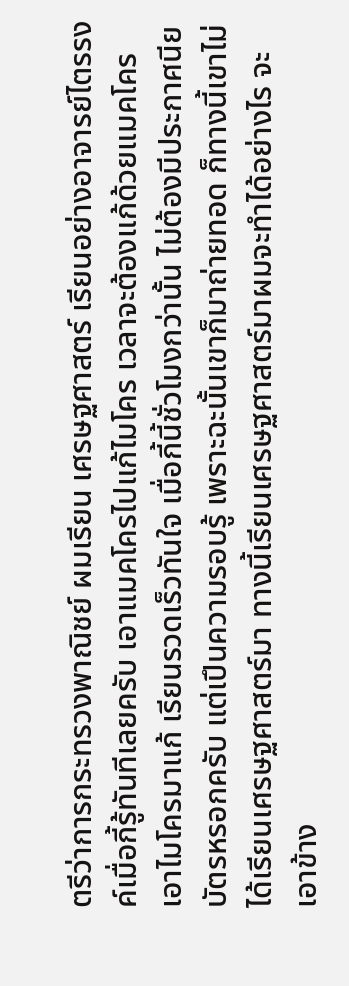ตรีว่าการกระทรวงพาณิชย์ ผมเรียน เศรษฐศาสตร์ เรียนอย่างอาจารย์ไตรรงค์เมื่อกี้รู้ทันทีเลยครับ เอาแมคโครไปแก้ไมโคร เวลาจะต้องแก้ด้วยแมคโครเอาไมโครมาแก้ เรียนรวดเร็วทันใจ เมื่อกี้นี้ชั่วโมงกว่านั้น ไม่ต้องมีประกาศนียบัตรหรอกครับ แต่เปึนความรอบรู้ เพราะฉะนั้นเขาก็มาถ่ายทอด ก็ทางนี้เขาไม่ได้เรียนเศรษฐศาสตร์มา ทางนี้เรียนเศรษฐศาสตร์มาผมจะทําได้อย่างไร จะเอาข้าง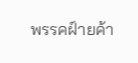พรรคฝ์ายค้า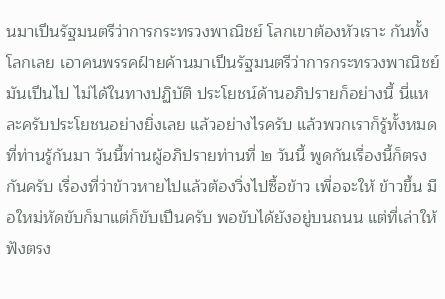นมาเปึนรัฐมนตรีว่าการกระทรวงพาณิชย์ โลกเขาต้องหัวเราะ กันทั้งโลกเลย เอาคนพรรคฝ์ายค้านมาเปึนรัฐมนตรีว่าการกระทรวงพาณิชย์ มันเปึนไป ไม่ได้ในทางปฏิบัติ ประโยชน์ด้านอภิปรายก็อย่างนี้ นี่แหละครับประโยชนอย่างยิ่งเลย แล้วอย่างไรครับ แล้วพวกเราก็รู้ทั้งหมดที่ท่านรู้กันมา วันนี้ท่านผู้อภิปรายท่านที่ ๒ วันนี้ พูดกันเรื่องนี้ก็ตรงกันครับ เรื่องที่ว่าข้าวหายไปแล้วต้องวิ่งไปซื้อข้าว เพื่อจะให้ ข้าวขึ้น มือใหม่หัดขับก็มาแต่ก็ขับเปึนครับ พอขับได้ยังอยู่บนถนน แต่ที่เล่าให้ฟังตรง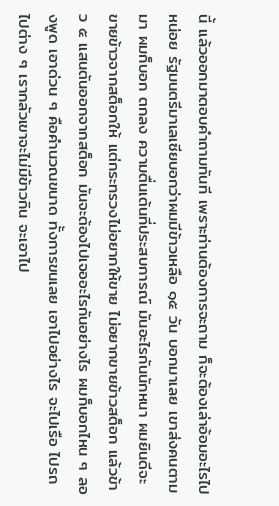นี้ แล้วออกมาตอบคําถามทันที เพราะท่านต้องการจะถาม ก็จะต้องเล่าอ้อมอะไรไปหน่อย รัฐมนตรีมาเลเซียบอกว่าผมมีข้าวเหลือ ๑๕ วัน บอกมาเลย เขาส่งคนตามมา ผมก็บอก ตกลง ความตื่นเต้นที่ประสบการณ์ มันอะไรกันนักหนา ผมยินดีจะขายข้าวจากสต็อกให้ แต่กระทรวงไม่อยากให้ขาย ไม่อยากขายข้าวสต็อก แล้วข้าว ๕ แสนตันออกจากสต็อก มันจะต้องไปเจออะไรกันอย่างไร ผมก็บอกไหน ๆ ลองพูด เอาด่วน ๆ คือคํานวณขนาด ทั้งการขนเลย เอาไปอย่างไร จะไปเรือ ไปรถ ไปต่าง ๆ เรากลัวเขาจะไม่มีข้าวกิน จะเอาไป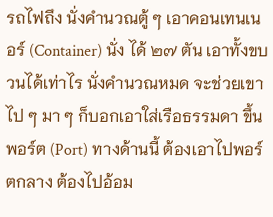รถไฟถึง นั่งคํานวณตู้ ๆ เอาคอนเทนเนอร์ (Container) นั่ง ได้ ๒๗ ตัน เอาทั้งขบวนได้เท่าไร นั่งคํานวณหมด จะช่วยเขา ไป ๆ มา ๆ ก็บอกเอาใส่เรือธรรมดา ขึ้นพอร์ต (Port) ทางด้านนี้ ต้องเอาไปพอร์ตกลาง ต้องไปอ้อม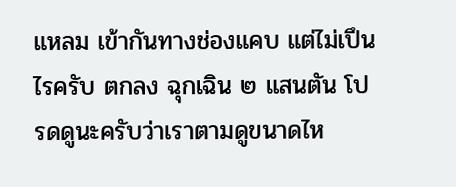แหลม เข้ากันทางช่องแคบ แต่ไม่เปึนไรครับ ตกลง ฉุกเฉิน ๒ แสนตัน โปรดดูนะครับว่าเราตามดูขนาดไห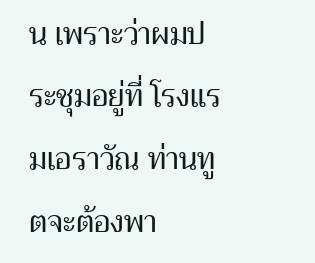น เพราะว่าผมประชุมอยู่ที่ โรงแรมเอราวัณ ท่านทูตจะต้องพา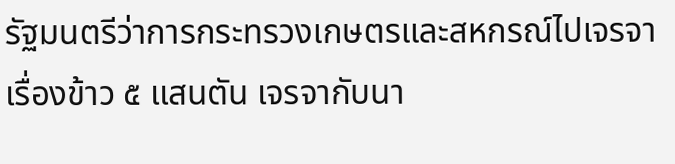รัฐมนตรีว่าการกระทรวงเกษตรและสหกรณ์ไปเจรจา เรื่องข้าว ๕ แสนตัน เจรจากับนา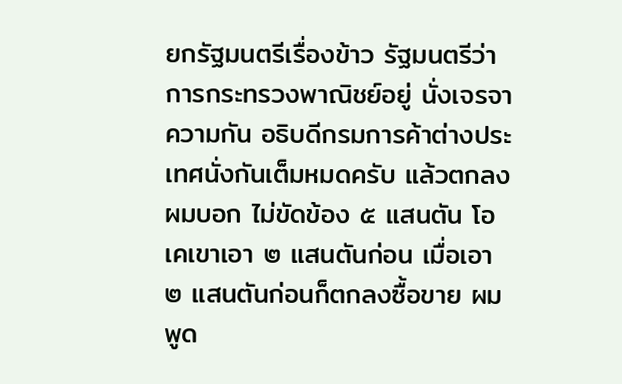ยกรัฐมนตรีเรื่องข้าว รัฐมนตรีว่าการกระทรวงพาณิชย์อยู่ นั่งเจรจาความกัน อธิบดีกรมการค้าต่างประเทศนั่งกันเต็มหมดครับ แล้วตกลงผมบอก ไม่ขัดข้อง ๕ แสนตัน โอเคเขาเอา ๒ แสนตันก่อน เมื่อเอา ๒ แสนตันก่อนก็ตกลงซื้อขาย ผมพูด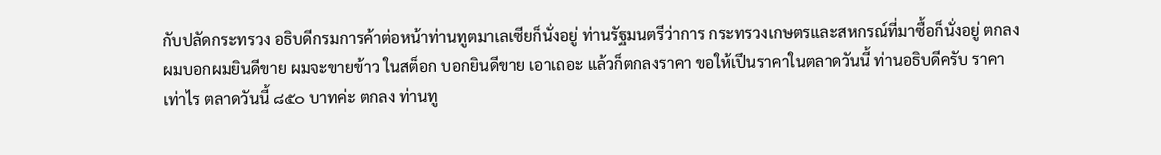กับปลัดกระทรวง อธิบดีกรมการค้าต่อหน้าท่านทูตมาเลเซียก็นั่งอยู่ ท่านรัฐมนตรีว่าการ กระทรวงเกษตรและสหกรณ์ที่มาซื้อก็นั่งอยู่ ตกลงผมบอกผมยินดีขาย ผมจะขายข้าว ในสต็อก บอกยินดีขาย เอาเถอะ แล้วก็ตกลงราคา ขอให้เปึนราคาในตลาดวันนี้ ท่านอธิบดีครับ ราคาเท่าไร ตลาดวันนี้ ๘๕๐ บาทค่ะ ตกลง ท่านทู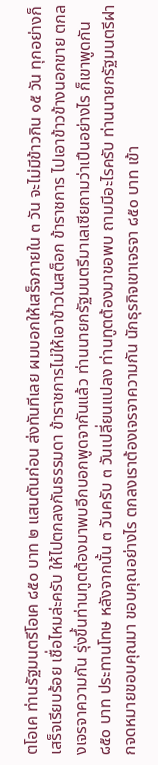ตโอเค ท่านรัฐมนตรีโอเค ๘๕๐ บาท ๒ แสนตันก่อน ส่งทันทีเลย ผมบอกให้เสร็จภายใน ๓ วัน จะไม่มีข้าวกิน ๑๕ วัน ทุกอย่างก็เสร็จเรียบร้อย เชื่อไหมล่ะครับ ให้ไปตกลงกันธรรมดา ข้าราชการไม่ให้เอาข้าวในสต็อก ข้าราชการ ไปเอาข้าวข้างนอกขาย ตกลงเจรจาความกัน รุ่งขึ้นท่านทูตต้องมาพบอีกบอกพูดจากันแล้ว ท่านนายกรัฐมนตรีมาเลเซียถามว่าเปึนอย่างไร ก็เขาพูดกัน ๘๕๐ บาท ประทานโทษ หลังจากนั้น ๓ วันครับ ๓ วันเปลี่ยนแปลง ท่านทูตต้องมาขอพบ ถามมีอะไรครับ ท่านนายกรัฐมนตรีฝากจดหมายขอบคุณมา ขอบคุณอย่างไร ตกลงเราต้องเจรจาความกัน นักธุรกิจเขาเจรจา ๘๕๐ บาท เข้า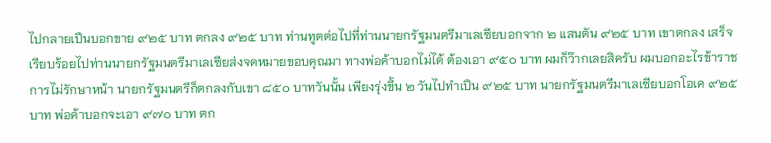ไปกลายเปึนบอกขาย ๙๒๕ บาท ตกลง ๙๒๕ บาท ท่านทูตต่อไปที่ท่านนายกรัฐมนตรีมาเลเซียบอกจาก ๒ แสนตัน ๙๒๕ บาท เขาตกลง เสร็จเรียบร้อยไปท่านนายกรัฐมนตรีมาเลเซียส่งจดหมายขอบคุณมา ทางพ่อค้าบอกไม่ได้ ต้องเอา ๙๕๐ บาท ผมก็ว๊ากเลยสิครับ ผมบอกอะไรข้าราชการไม่รักษาหน้า นายกรัฐมนตรีก็ตกลงกับเขา ๘๕๐ บาทวันนั้น เพียงรุ่งขึ้น ๒ วันไปทําเปึน ๙๒๕ บาท นายกรัฐมนตรีมาเลเซียบอกโอเค ๙๒๕ บาท พ่อค้าบอกจะเอา ๙๗๐ บาท ตก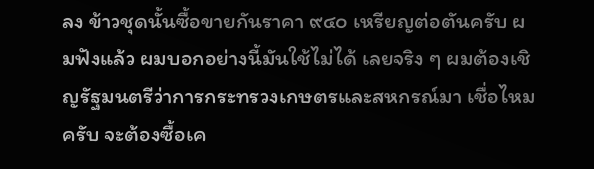ลง ข้าวชุดนั้นซื้อขายกันราคา ๙๔๐ เหรียญต่อตันครับ ผมฟังแล้ว ผมบอกอย่างนี้มันใช้ไม่ได้ เลยจริง ๆ ผมต้องเชิญรัฐมนตรีว่าการกระทรวงเกษตรและสหกรณ์มา เชื่อไหมครับ จะต้องซื้อเค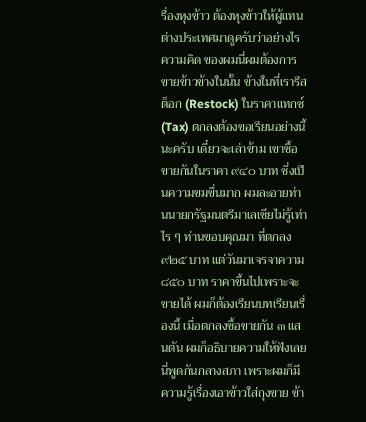รื่องหุงข้าว ต้องหุงข้าวให้ผู้แทนต่างประเทศมาดูครับว่าอย่างไร ความคิด ของผมนี่ผมต้องการขายข้าวข้างในนั้น ข้างในที่เรารีสต็อก (Restock) ในราคาแทกซ์ (Tax) ตกลงต้องขอเรียนอย่างนี้นะครับ เดี๋ยวจะเล่าข้าม เขาซื้อขายกันในราคา ๙๔๐ บาท ซึ่งเปึนความขมขื่นมาก ผมละอายท่านนายกรัฐมนตรีมาเลเซียไม่รู้เท่าไร ๆ ท่านขอบคุณมา ที่ตกลง ๙๒๕ บาท แต่วันมาเจรจาความ ๘๕๐ บาท ราคาขึ้นไปเพราะจะขายได้ ผมก็ต้องเรียนบทเรียนเรื่องนี้ เมื่อตกลงซื้อขายกัน ๓ แสนตัน ผมก็อธิบายความให้ฟังเลย นี่พูดกันกลางสภา เพราะผมก็มีความรู้เรื่องเอาข้าวใส่ถุงขาย ข้า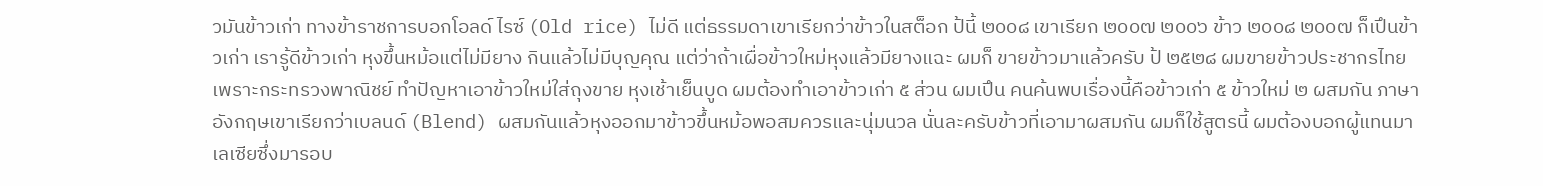วมันข้าวเก่า ทางข้าราชการบอกโอลด์ ไรซ์ (Old rice) ไม่ดี แต่ธรรมดาเขาเรียกว่าข้าวในสต็อก ป้นี้ ๒๐๐๘ เขาเรียก ๒๐๐๗ ๒๐๐๖ ข้าว ๒๐๐๘ ๒๐๐๗ ก็เปึนข้าวเก่า เรารู้ดีข้าวเก่า หุงขึ้นหม้อแต่ไม่มียาง กินแล้วไม่มีบุญคุณ แต่ว่าถ้าเผื่อข้าวใหม่หุงแล้วมียางแฉะ ผมก็ ขายข้าวมาแล้วครับ ป้ ๒๕๒๘ ผมขายข้าวประชากรไทย เพราะกระทรวงพาณิชย์ ทําปัญหาเอาข้าวใหม่ใส่ถุงขาย หุงเช้าเย็นบูด ผมต้องทําเอาข้าวเก่า ๕ ส่วน ผมเปึน คนค้นพบเรื่องนี้คือข้าวเก่า ๕ ข้าวใหม่ ๒ ผสมกัน ภาษาอังกฤษเขาเรียกว่าเบลนด์ (Blend) ผสมกันแล้วหุงออกมาข้าวขึ้นหม้อพอสมควรและนุ่มนวล นั่นละครับข้าวที่เอามาผสมกัน ผมก็ใช้สูตรนี้ ผมต้องบอกผู้แทนมาเลเซียซึ่งมารอบ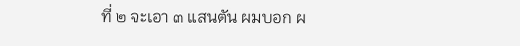ที่ ๒ จะเอา ๓ แสนตัน ผมบอก ผ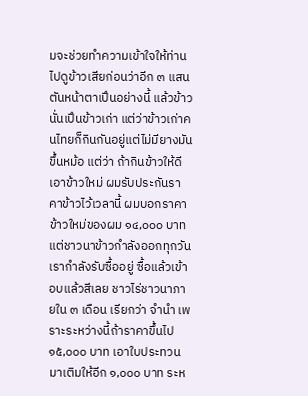มจะช่วยทําความเข้าใจให้ท่านไปดูข้าวเสียก่อนว่าอีก ๓ แสนตันหน้าตาเปึนอย่างนี้ แล้วข้าวนั่นเปึนข้าวเก่า แต่ว่าข้าวเก่าคนไทยก็กินกันอยู่แต่ไม่มียางมันขึ้นหม้อ แต่ว่า ถ้ากินข้าวให้ดีเอาข้าวใหม่ ผมรับประกันราคาข้าวไว้เวลานี้ ผมบอกราคาข้าวใหม่ของผม ๑๔,๐๐๐ บาท แต่ชาวนาข้าวกําลังออกทุกวัน เรากําลังรับซื้ออยู่ ซื้อแล้วเข้าอบแล้วสีเลย ชาวไร่ชาวนาภายใน ๓ เดือน เรียกว่า จํานํา เพราะระหว่างนี้ถ้าราคาขึ้นไป ๑๕,๐๐๐ บาท เอาใบประทวนมาเติมให้อีก ๑,๐๐๐ บาท ระห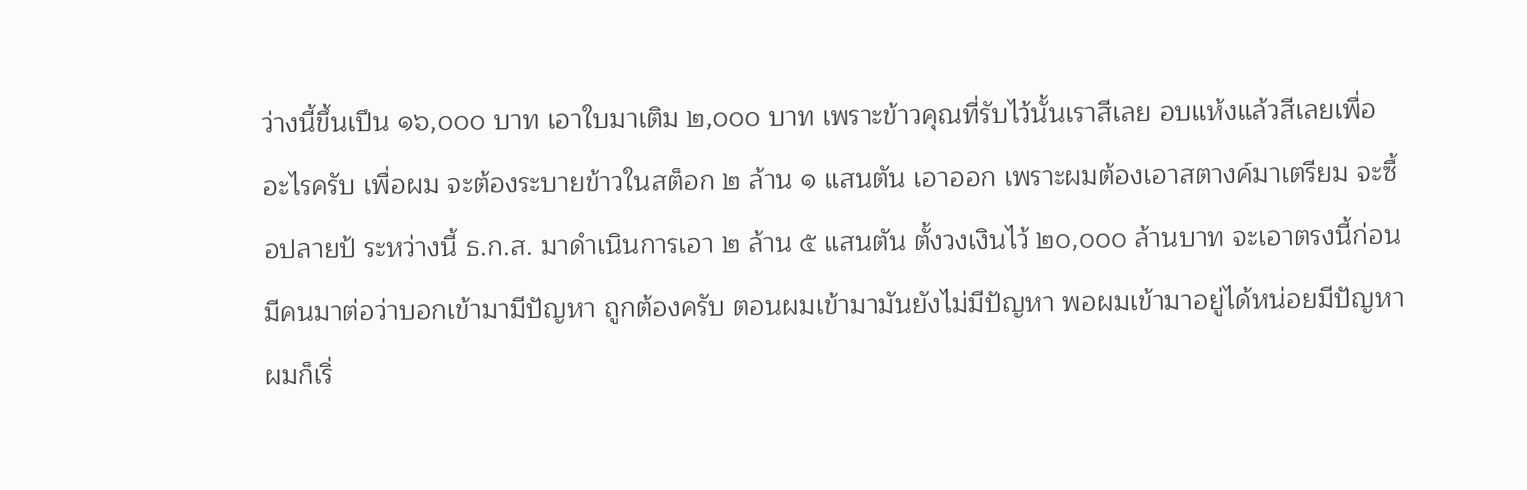ว่างนี้ขึ้นเปึน ๑๖,๐๐๐ บาท เอาใบมาเติม ๒,๐๐๐ บาท เพราะข้าวคุณที่รับไว้นั้นเราสีเลย อบแห้งแล้วสีเลยเพื่ออะไรครับ เพื่อผม จะต้องระบายข้าวในสต็อก ๒ ล้าน ๑ แสนตัน เอาออก เพราะผมต้องเอาสตางค์มาเตรียม จะซื้อปลายป้ ระหว่างนี้ ธ.ก.ส. มาดําเนินการเอา ๒ ล้าน ๕ แสนตัน ตั้งวงเงินไว้ ๒๐,๐๐๐ ล้านบาท จะเอาตรงนี้ก่อน มีคนมาต่อว่าบอกเข้ามามีปัญหา ถูกต้องครับ ตอนผมเข้ามามันยังไม่มีปัญหา พอผมเข้ามาอยู่ได้หน่อยมีปัญหา ผมก็เริ่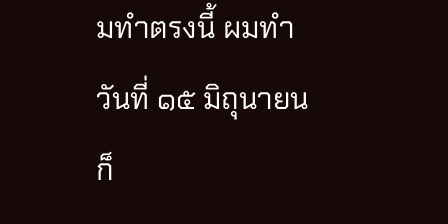มทําตรงนี้ ผมทําวันที่ ๑๕ มิถุนายน ก็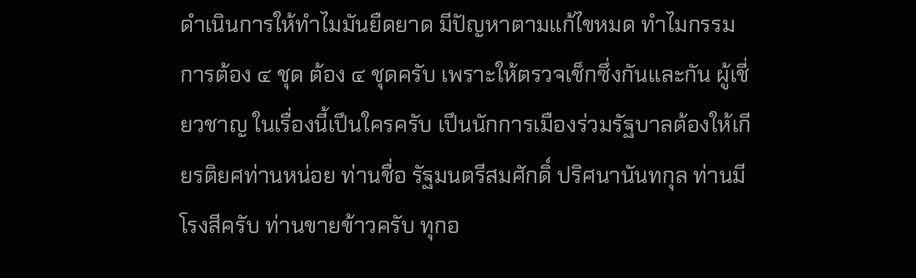ดําเนินการให้ทําไมมันยืดยาด มีปัญหาตามแก้ไขหมด ทําไมกรรมการต้อง ๔ ชุด ต้อง ๔ ชุดครับ เพราะให้ตรวจเช็กซึ่งกันและกัน ผู้เชี่ยวชาญ ในเรื่องนี้เปึนใครครับ เปึนนักการเมืองร่วมรัฐบาลต้องให้เกียรติยศท่านหน่อย ท่านชื่อ รัฐมนตรีสมศักดิ์ ปริศนานันทกุล ท่านมีโรงสีครับ ท่านขายข้าวครับ ทุกอ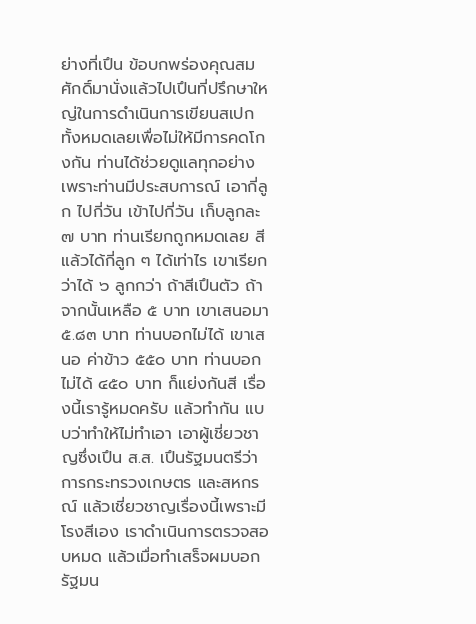ย่างที่เปึน ข้อบกพร่องคุณสมศักดิ์มานั่งแล้วไปเปึนที่ปรึกษาใหญ่ในการดําเนินการเขียนสเปก ทั้งหมดเลยเพื่อไม่ให้มีการคดโกงกัน ท่านได้ช่วยดูแลทุกอย่างเพราะท่านมีประสบการณ์ เอากี่ลูก ไปกี่วัน เข้าไปกี่วัน เก็บลูกละ ๗ บาท ท่านเรียกถูกหมดเลย สีแล้วได้กี่ลูก ๆ ได้เท่าไร เขาเรียกว่าได้ ๖ ลูกกว่า ถ้าสีเปึนตัว ถ้าจากนั้นเหลือ ๕ บาท เขาเสนอมา ๕.๘๓ บาท ท่านบอกไม่ได้ เขาเสนอ ค่าข้าว ๕๕๐ บาท ท่านบอกไม่ได้ ๔๕๐ บาท ก็แย่งกันสี เรื่องนี้เรารู้หมดครับ แล้วทํากัน แบบว่าทําให้ไม่ทําเอา เอาผู้เชี่ยวชาญซึ่งเปึน ส.ส. เปึนรัฐมนตรีว่าการกระทรวงเกษตร และสหกรณ์ แล้วเชี่ยวชาญเรื่องนี้เพราะมีโรงสีเอง เราดําเนินการตรวจสอบหมด แล้วเมื่อทําเสร็จผมบอกรัฐมน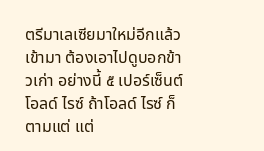ตรีมาเลเซียมาใหม่อีกแล้วเข้ามา ต้องเอาไปดูบอกข้าวเก่า อย่างนี้ ๕ เปอร์เซ็นต์ โอลด์ ไรซ์ ถ้าโอลด์ ไรซ์ ก็ตามแต่ แต่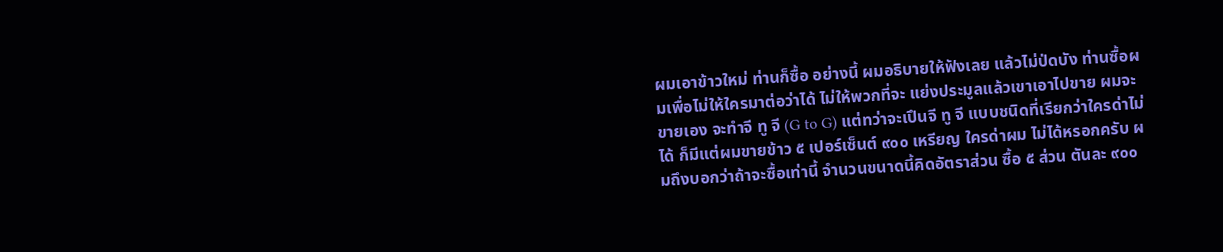ผมเอาข้าวใหม่ ท่านก็ซื้อ อย่างนี้ ผมอธิบายให้ฟังเลย แล้วไม่ป่ดบัง ท่านซื้อผมเพื่อไม่ให้ใครมาต่อว่าได้ ไม่ให้พวกที่จะ แย่งประมูลแล้วเขาเอาไปขาย ผมจะขายเอง จะทําจี ทู จี (G to G) แต่ทว่าจะเปึนจี ทู จี แบบชนิดที่เรียกว่าใครด่าไม่ได้ ก็มีแต่ผมขายข้าว ๕ เปอร์เซ็นต์ ๙๐๐ เหรียญ ใครด่าผม ไม่ได้หรอกครับ ผมถึงบอกว่าถ้าจะซื้อเท่านี้ จํานวนขนาดนี้คิดอัตราส่วน ซื้อ ๕ ส่วน ตันละ ๙๐๐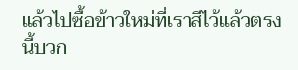แล้วไปซื้อข้าวใหม่ที่เราสีไว้แล้วตรงนี้บวก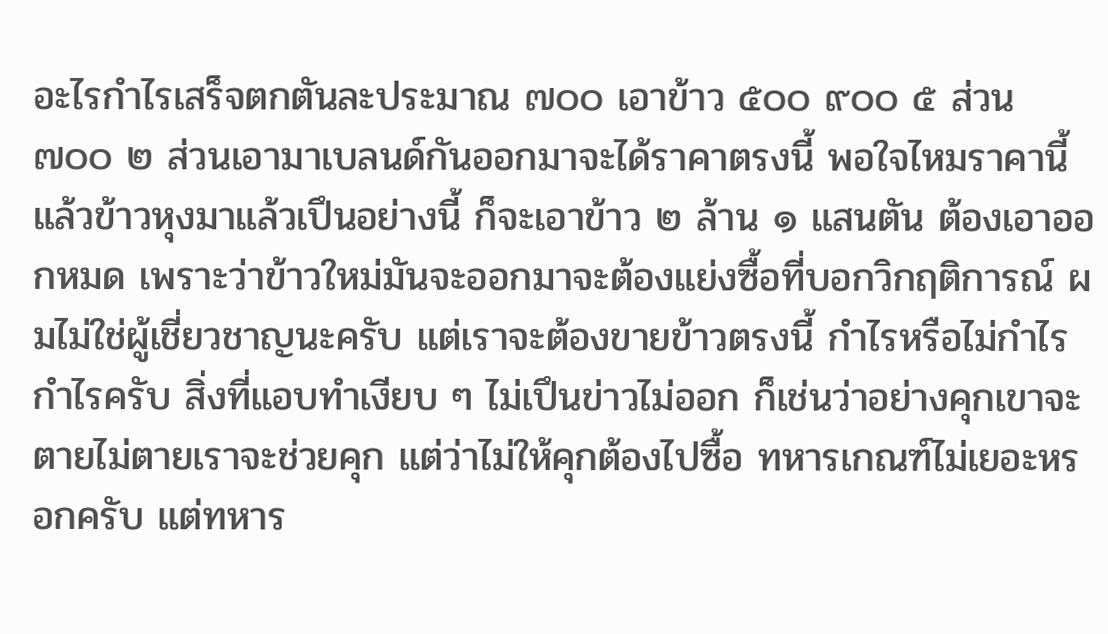อะไรกําไรเสร็จตกตันละประมาณ ๗๐๐ เอาข้าว ๕๐๐ ๙๐๐ ๕ ส่วน ๗๐๐ ๒ ส่วนเอามาเบลนด์กันออกมาจะได้ราคาตรงนี้ พอใจไหมราคานี้ แล้วข้าวหุงมาแล้วเปึนอย่างนี้ ก็จะเอาข้าว ๒ ล้าน ๑ แสนตัน ต้องเอาออกหมด เพราะว่าข้าวใหม่มันจะออกมาจะต้องแย่งซื้อที่บอกวิกฤติการณ์ ผมไม่ใช่ผู้เชี่ยวชาญนะครับ แต่เราจะต้องขายข้าวตรงนี้ กําไรหรือไม่กําไร กําไรครับ สิ่งที่แอบทําเงียบ ๆ ไม่เปึนข่าวไม่ออก ก็เช่นว่าอย่างคุกเขาจะตายไม่ตายเราจะช่วยคุก แต่ว่าไม่ให้คุกต้องไปซื้อ ทหารเกณฑ์ไม่เยอะหรอกครับ แต่ทหาร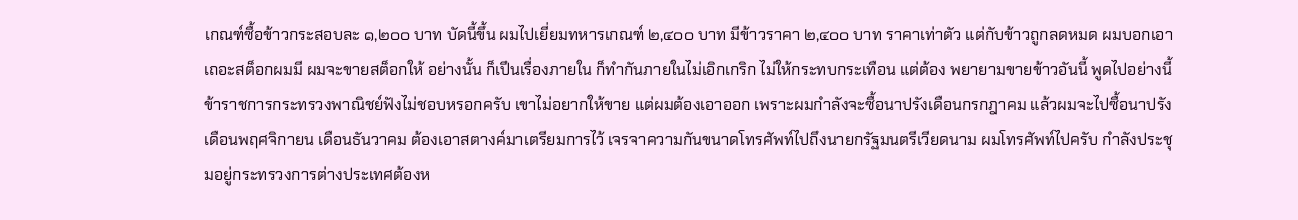เกณฑ์ซื้อข้าวกระสอบละ ๑,๒๐๐ บาท บัดนี้ขึ้น ผมไปเยี่ยมทหารเกณฑ์ ๒,๔๐๐ บาท มีข้าวราคา ๒,๔๐๐ บาท ราคาเท่าตัว แต่กับข้าวถูกลดหมด ผมบอกเอาเถอะสต็อกผมมี ผมจะขายสต็อกให้ อย่างนั้น ก็เปึนเรื่องภายใน ก็ทํากันภายในไม่เอิกเกริก ไม่ให้กระทบกระเทือน แต่ต้อง พยายามขายข้าวอันนี้ พูดไปอย่างนี้ข้าราชการกระทรวงพาณิชย์ฟังไม่ชอบหรอกครับ เขาไม่อยากให้ขาย แต่ผมต้องเอาออก เพราะผมกําลังจะซื้อนาปรังเดือนกรกฎาคม แล้วผมจะไปซื้อนาปรังเดือนพฤศจิกายน เดือนธันวาคม ต้องเอาสตางค์มาเตรียมการไว้ เจรจาความกันขนาดโทรศัพท์ไปถึงนายกรัฐมนตรีเวียดนาม ผมโทรศัพท์ไปครับ กําลังประชุมอยู่กระทรวงการต่างประเทศต้องห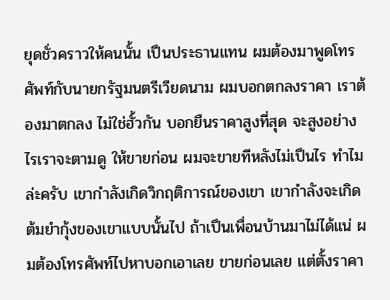ยุดชั่วคราวให้คนนั้น เปึนประธานแทน ผมต้องมาพูดโทรศัพท์กับนายกรัฐมนตรีเวียดนาม ผมบอกตกลงราคา เราต้องมาตกลง ไม่ใช่ฮั้วกัน บอกยืนราคาสูงที่สุด จะสูงอย่างไรเราจะตามดู ให้ขายก่อน ผมจะขายทีหลังไม่เปึนไร ทําไมล่ะครับ เขากําลังเกิดวิกฤติการณ์ของเขา เขากําลังจะเกิด ต้มยํากุ้งของเขาแบบนั้นไป ถ้าเปึนเพื่อนบ้านมาไม่ได้แน่ ผมต้องโทรศัพท์ไปหาบอกเอาเลย ขายก่อนเลย แต่ตั้งราคา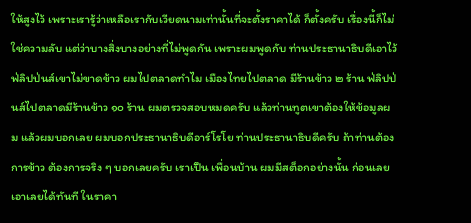ให้สูงไว้ เพราะเรารู้ว่าเหลือเรากับเวียดนามเท่านั้นที่จะตั้งราคาได้ ก็ตั้งครับ เรื่องนี้ก็ไม่ใช่ความลับ แต่ว่าบางสิ่งบางอย่างที่ไม่พูดกัน เพราะผมพูดกับ ท่านประธานาธิบดีเอาไว้ ฟ่ลิปป่นส์เขาไม่ขาดข้าว ผมไปตลาดทําไม เมืองไทยไปตลาด มีร้านข้าว ๒ ร้าน ฟ่ลิปป่นส์ไปตลาดมีร้านข้าว ๑๐ ร้าน ผมตรวจสอบหมดครับ แล้วท่านทูตเขาต้องให้ข้อมูลผม แล้วผมบอกเลย ผมบอกประธานาธิบดีอาร์โรโย ท่านประธานาธิบดีครับ ถ้าท่านต้องการข้าว ต้องการจริง ๆ บอกเลยครับ เราเปึน เพื่อนบ้าน ผมมีสต็อกอย่างนั้น ก่อนเลย เอาเลยได้ทันที ในราคา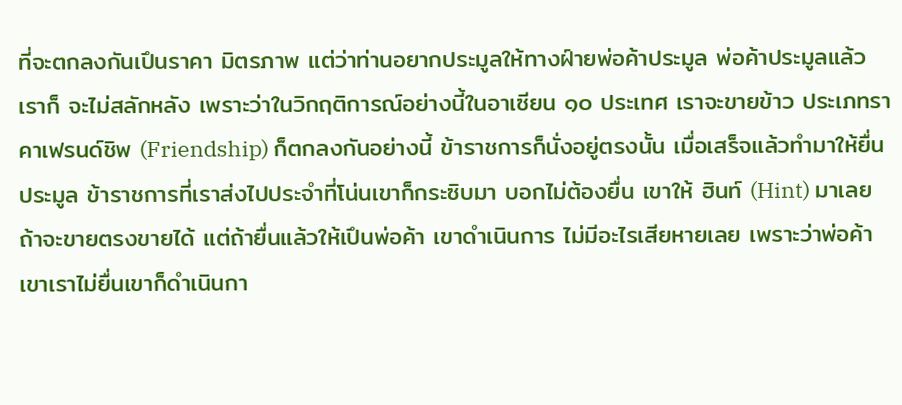ที่จะตกลงกันเปึนราคา มิตรภาพ แต่ว่าท่านอยากประมูลให้ทางฝ์ายพ่อค้าประมูล พ่อค้าประมูลแล้วเราก็ จะไม่สลักหลัง เพราะว่าในวิกฤติการณ์อย่างนี้ในอาเซียน ๑๐ ประเทศ เราจะขายข้าว ประเภทราคาเฟรนด์ชิพ (Friendship) ก็ตกลงกันอย่างนี้ ข้าราชการก็นั่งอยู่ตรงนั้น เมื่อเสร็จแล้วทํามาให้ยื่นประมูล ข้าราชการที่เราส่งไปประจําที่โน่นเขาก็กระซิบมา บอกไม่ต้องยื่น เขาให้ ฮินท์ (Hint) มาเลย ถ้าจะขายตรงขายได้ แต่ถ้ายื่นแล้วให้เปึนพ่อค้า เขาดําเนินการ ไม่มีอะไรเสียหายเลย เพราะว่าพ่อค้าเขาเราไม่ยื่นเขาก็ดําเนินกา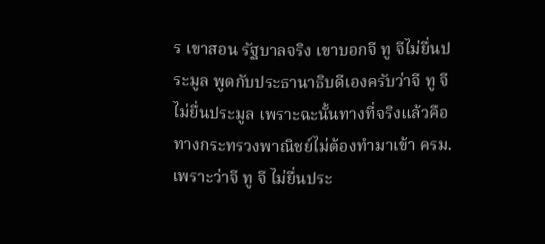ร เขาสอน รัฐบาลจริง เขาบอกจี ทู จีไม่ยื่นประมูล พูดกับประธานาธิบดีเองครับว่าจี ทู จีไม่ยื่นประมูล เพราะฉะนั้นทางที่จริงแล้วคือทางกระทรวงพาณิชย์ไม่ต้องทํามาเข้า ครม. เพราะว่าจี ทู จี ไม่ยื่นประ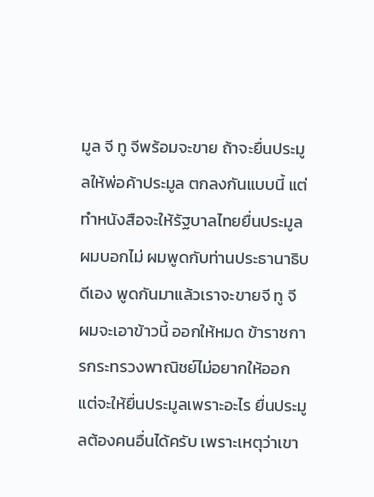มูล จี ทู จีพร้อมจะขาย ถ้าจะยื่นประมูลให้พ่อค้าประมูล ตกลงกันแบบนี้ แต่ทําหนังสือจะให้รัฐบาลไทยยื่นประมูล ผมบอกไม่ ผมพูดกับท่านประธานาธิบดีเอง พูดกันมาแล้วเราจะขายจี ทู จี ผมจะเอาข้าวนี้ ออกให้หมด ข้าราชการกระทรวงพาณิชย์ไม่อยากให้ออก แต่จะให้ยื่นประมูลเพราะอะไร ยื่นประมูลต้องคนอื่นได้ครับ เพราะเหตุว่าเขา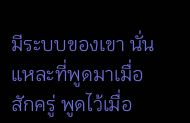มีระบบของเขา นั่นแหละที่พูดมาเมื่อสักครู่ พูดไว้เมื่อ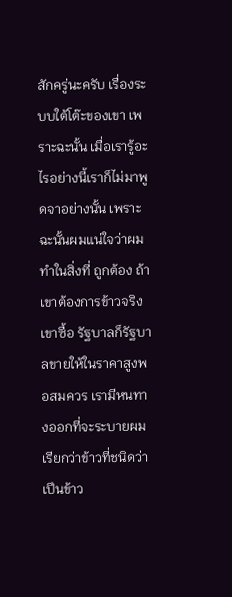สักครู่นะครับ เรื่องระบบใต้โต๊ะของเขา เพราะฉะนั้น เมื่อเรารู้อะไรอย่างนี้เราก็ไม่มาพูดจาอย่างนั้น เพราะฉะนั้นผมแน่ใจว่าผมทําในสิ่งที่ ถูกต้อง ถ้าเขาต้องการข้าวจริงเขาซื้อ รัฐบาลก็รัฐบาลขายให้ในราคาสูงพอสมควร เรามีหนทางออกที่จะระบายผมเรียกว่าข้าวที่ชนิดว่าเปึนข้าว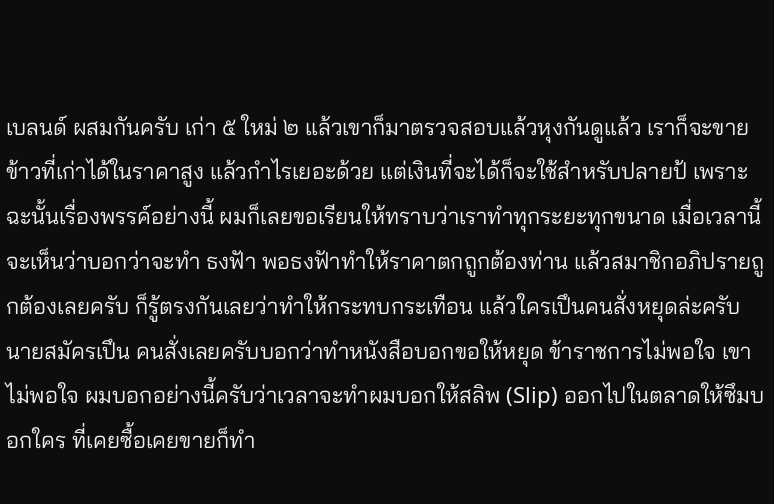เบลนด์ ผสมกันครับ เก่า ๕ ใหม่ ๒ แล้วเขาก็มาตรวจสอบแล้วหุงกันดูแล้ว เราก็จะขายข้าวที่เก่าได้ในราคาสูง แล้วกําไรเยอะด้วย แต่เงินที่จะได้ก็จะใช้สําหรับปลายป้ เพราะฉะนั้นเรื่องพรรค์อย่างนี้ ผมก็เลยขอเรียนให้ทราบว่าเราทําทุกระยะทุกขนาด เมื่อเวลานี้จะเห็นว่าบอกว่าจะทํา ธงฟัา พอธงฟัาทําให้ราคาตกถูกต้องท่าน แล้วสมาชิกอภิปรายถูกต้องเลยครับ ก็รู้ตรงกันเลยว่าทําให้กระทบกระเทือน แล้วใครเปึนคนสั่งหยุดล่ะครับ นายสมัครเปึน คนสั่งเลยครับบอกว่าทําหนังสือบอกขอให้หยุด ข้าราชการไม่พอใจ เขาไม่พอใจ ผมบอกอย่างนี้ครับว่าเวลาจะทําผมบอกให้สลิพ (Slip) ออกไปในตลาดให้ซึมบอกใคร ที่เคยซื้อเคยขายก็ทํา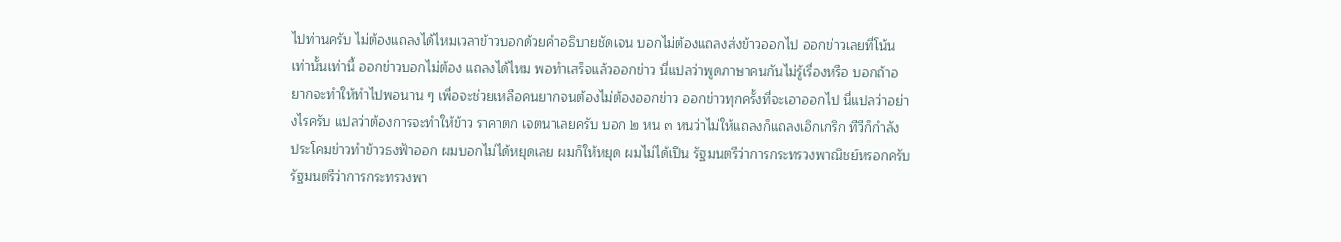ไปท่านครับ ไม่ต้องแถลงได้ไหมเวลาข้าวบอกด้วยคําอธิบายชัดเจน บอกไม่ต้องแถลงส่งข้าวออกไป ออกข่าวเลยที่โน้นเท่านั้นเท่านี้ ออกข่าวบอกไม่ต้อง แถลงได้ไหม พอทําเสร็จแล้วออกข่าว นี่แปลว่าพูดภาษาคนกันไม่รู้เรื่องหรือ บอกถ้าอยากจะทําให้ทําไปพอนาน ๆ เพื่อจะช่วยเหลือคนยากจนต้องไม่ต้องออกข่าว ออกข่าวทุกครั้งที่จะเอาออกไป นี่แปลว่าอย่างไรครับ แปลว่าต้องการจะทําให้ข้าว ราคาตก เจตนาเลยครับ บอก ๒ หน ๓ หนว่าไม่ให้แถลงก็แถลงเอิกเกริก ทีวีก็กําลัง ประโคมข่าวทําข้าวธงฟัาออก ผมบอกไม่ได้หยุดเลย ผมก็ให้หยุด ผมไม่ได้เปึน รัฐมนตรีว่าการกระทรวงพาณิชย์หรอกครับ รัฐมนตรีว่าการกระทรวงพา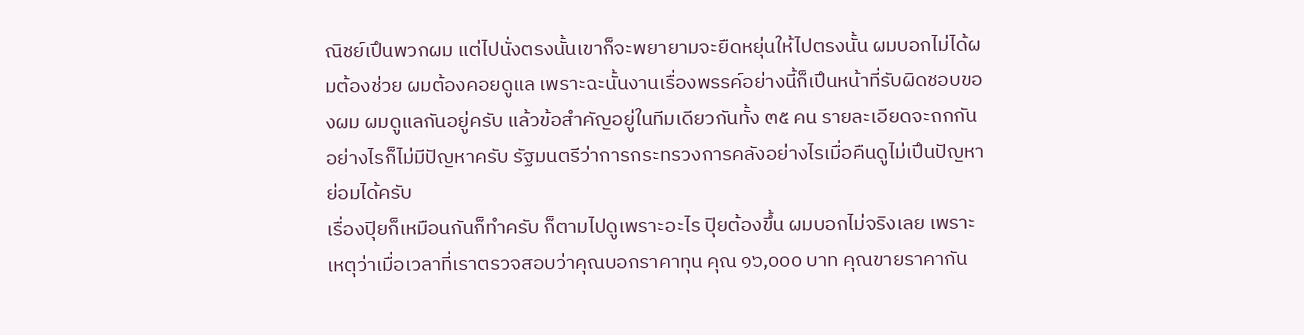ณิชย์เปึนพวกผม แต่ไปนั่งตรงนั้นเขาก็จะพยายามจะยืดหยุ่นให้ไปตรงนั้น ผมบอกไม่ได้ผมต้องช่วย ผมต้องคอยดูแล เพราะฉะนั้นงานเรื่องพรรค์อย่างนี้ก็เปึนหน้าที่รับผิดชอบของผม ผมดูแลกันอยู่ครับ แล้วข้อสําคัญอยู่ในทีมเดียวกันทั้ง ๓๕ คน รายละเอียดจะถกกัน อย่างไรก็ไม่มีปัญหาครับ รัฐมนตรีว่าการกระทรวงการคลังอย่างไรเมื่อคืนดูไม่เปึนปัญหา ย่อมได้ครับ
เรื่องปุิยก็เหมือนกันก็ทําครับ ก็ตามไปดูเพราะอะไร ปุิยต้องขึ้น ผมบอกไม่จริงเลย เพราะเหตุว่าเมื่อเวลาที่เราตรวจสอบว่าคุณบอกราคาทุน คุณ ๑๖,๐๐๐ บาท คุณขายราคากัน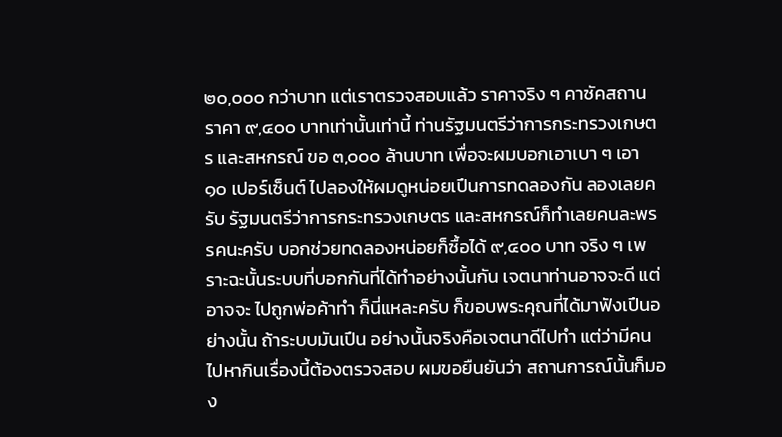๒๐,๐๐๐ กว่าบาท แต่เราตรวจสอบแล้ว ราคาจริง ๆ คาซัคสถาน ราคา ๙,๔๐๐ บาทเท่านั้นเท่านี้ ท่านรัฐมนตรีว่าการกระทรวงเกษตร และสหกรณ์ ขอ ๓,๐๐๐ ล้านบาท เพื่อจะผมบอกเอาเบา ๆ เอา ๑๐ เปอร์เซ็นต์ ไปลองให้ผมดูหน่อยเปึนการทดลองกัน ลองเลยครับ รัฐมนตรีว่าการกระทรวงเกษตร และสหกรณ์ก็ทําเลยคนละพรรคนะครับ บอกช่วยทดลองหน่อยก็ซื้อได้ ๙,๔๐๐ บาท จริง ๆ เพราะฉะนั้นระบบที่บอกกันที่ได้ทําอย่างนั้นกัน เจตนาท่านอาจจะดี แต่อาจจะ ไปถูกพ่อค้าทํา ก็นี่แหละครับ ก็ขอบพระคุณที่ได้มาฟังเปึนอย่างนั้น ถ้าระบบมันเปึน อย่างนั้นจริงคือเจตนาดีไปทํา แต่ว่ามีคนไปหากินเรื่องนี้ต้องตรวจสอบ ผมขอยืนยันว่า สถานการณ์นั้นก็มอง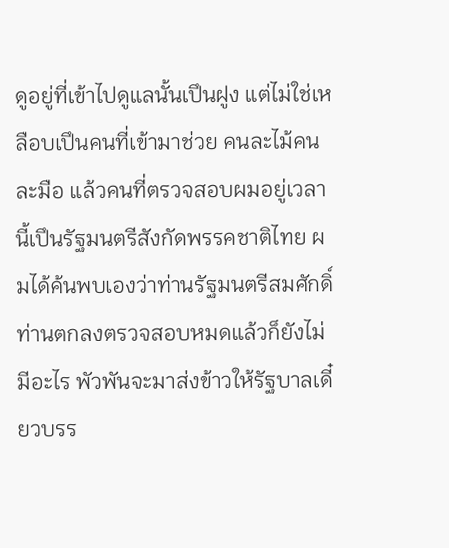ดูอยู่ที่เข้าไปดูแลนั้นเปึนฝูง แต่ไม่ใช่เหลือบเปึนคนที่เข้ามาช่วย คนละไม้คนละมือ แล้วคนที่ตรวจสอบผมอยู่เวลานี้เปึนรัฐมนตรีสังกัดพรรคชาติไทย ผมได้ค้นพบเองว่าท่านรัฐมนตรีสมศักดิ์ ท่านตกลงตรวจสอบหมดแล้วก็ยังไม่มีอะไร พัวพันจะมาส่งข้าวให้รัฐบาลเดี๋ยวบรร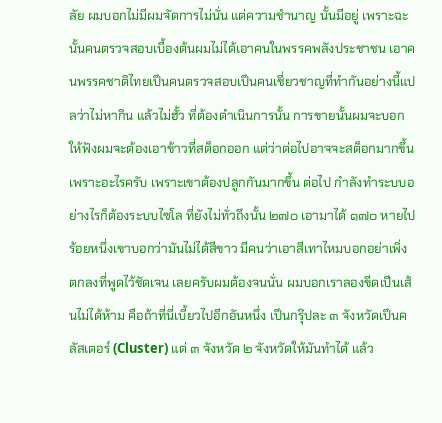ลัย ผมบอกไม่มีผมจัดการไม่นั่น แต่ความชํานาญ นั้นมีอยู่ เพราะฉะนั้นคนตรวจสอบเบื้องต้นผมไม่ได้เอาคนในพรรคพลังประชาชน เอาคนพรรคชาติไทยเปึนคนตรวจสอบเปึนคนเชี่ยวชาญที่ทํากันอย่างนี้แปลว่าไม่หากิน แล้วไม่ฮั้ว ที่ต้องดําเนินการนั้น การขายนั้นผมจะบอกให้ฟังผมจะต้องเอาข้าวที่สต็อกออก แต่ว่าต่อไปอาจจะสต็อกมากขึ้นเพราะอะไรครับ เพราะเขาต้องปลูกกันมากขึ้น ต่อไป กําลังทําระบบอย่างไรก็ต้องระบบไซโล ที่ยังไม่ทั่วถึงนั้น ๒๗๐ เอามาได้ ๑๗๐ หายไป ร้อยหนึ่งเขาบอกว่ามันไม่ได้สีขาว มีคนว่าเอาสีเทาไหมบอกอย่าเพิ่ง ตกลงที่พูดไว้ชัดเจน เลยครับผมต้องจนนั่น ผมบอกเราลองขีดเปึนเส้นไม่ได้ห้าม คือถ้าที่นี่เบี้ยวไปอีกอันหนึ่ง เปึนกรุ๊ปละ ๓ จังหวัดเปึนคลัสเตอร์ (Cluster) แต่ ๓ จังหวัด ๒ จังหวัดให้มันทําได้ แล้ว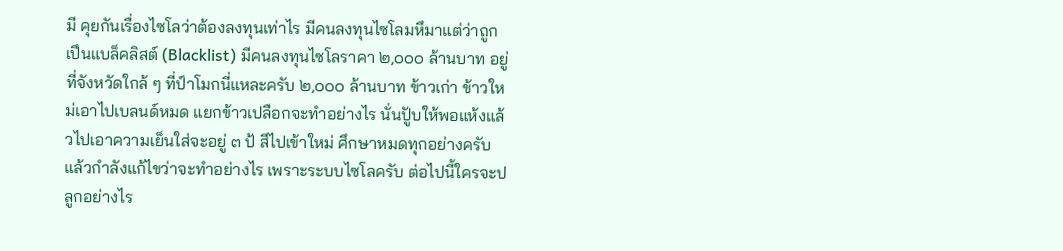มี คุยกันเรื่องไซโลว่าต้องลงทุนเท่าไร มีคนลงทุนไซโลมหึมาแต่ว่าถูกเปึนแบล็คลิสต์ (Blacklist) มีคนลงทุนไซโลราคา ๒,๐๐๐ ล้านบาท อยู่ที่จังหวัดใกล้ ๆ ที่ป์าโมกนี่แหละครับ ๒,๐๐๐ ล้านบาท ข้าวเก่า ข้าวใหม่เอาไปเบลนด์หมด แยกข้าวเปลือกจะทําอย่างไร นั่นปัูบให้พอแห้งแล้วไปเอาความเย็นใส่จะอยู่ ๓ ป้ สีไปเข้าใหม่ ศึกษาหมดทุกอย่างครับ แล้วกําลังแก้ไขว่าจะทําอย่างไร เพราะระบบไซโลครับ ต่อไปนี้ใครจะปลูกอย่างไร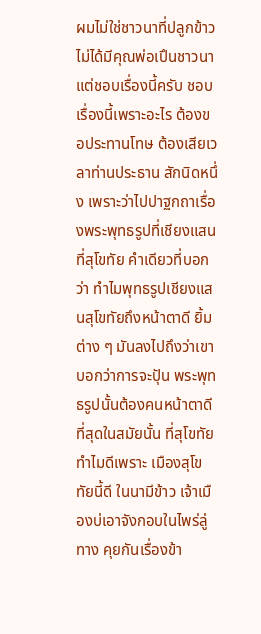ผมไม่ใช่ชาวนาที่ปลูกข้าว ไม่ได้มีคุณพ่อเปึนชาวนา แต่ชอบเรื่องนี้ครับ ชอบเรื่องนี้เพราะอะไร ต้องขอประทานโทษ ต้องเสียเวลาท่านประธาน สักนิดหนึ่ง เพราะว่าไปปาฐกถาเรื่องพระพุทธรูปที่เชียงแสน ที่สุโขทัย คําเดียวที่บอกว่า ทําไมพุทธรูปเชียงแสนสุโขทัยถึงหน้าตาดี ยิ้มต่าง ๆ มันลงไปถึงว่าเขาบอกว่าการจะปัุน พระพุทธรูปนั้นต้องคนหน้าตาดีที่สุดในสมัยนั้น ที่สุโขทัยทําไมดีเพราะ เมืองสุโขทัยนี้ดี ในนามีข้าว เจ้าเมืองบ่เอาจังกอบในไพร่ลู่ทาง คุยกันเรื่องข้า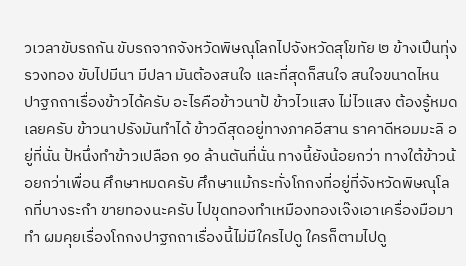วเวลาขับรถกัน ขับรถจากจังหวัดพิษณุโลกไปจังหวัดสุโขทัย ๒ ข้างเปึนทุ่งรวงทอง ขับไปมีนา มีปลา มันต้องสนใจ และที่สุดก็สนใจ สนใจขนาดไหน ปาฐกถาเรื่องข้าวได้ครับ อะไรคือข้าวนาป้ ข้าวไวแสง ไม่ไวแสง ต้องรู้หมดเลยครับ ข้าวนาปรังมันทําได้ ข้าวดีสุดอยู่ทางภาคอีสาน ราคาดีหอมมะลิ อยู่ที่นั่น ป้หนึ่งทําข้าวเปลือก ๑๐ ล้านตันที่นั่น ทางนี้ยังน้อยกว่า ทางใต้ข้าวน้อยกว่าเพื่อน ศึกษาหมดครับ ศึกษาแม้กระทั่งโกกงที่อยู่ที่จังหวัดพิษณุโลกที่บางระกํา ขายทองนะครับ ไปขุดทองทําเหมืองทองเจ๊งเอาเครื่องมือมาทํา ผมคุยเรื่องโกกงปาฐกถาเรื่องนี้ไม่มีใครไปดู ใครก็ตามไปดู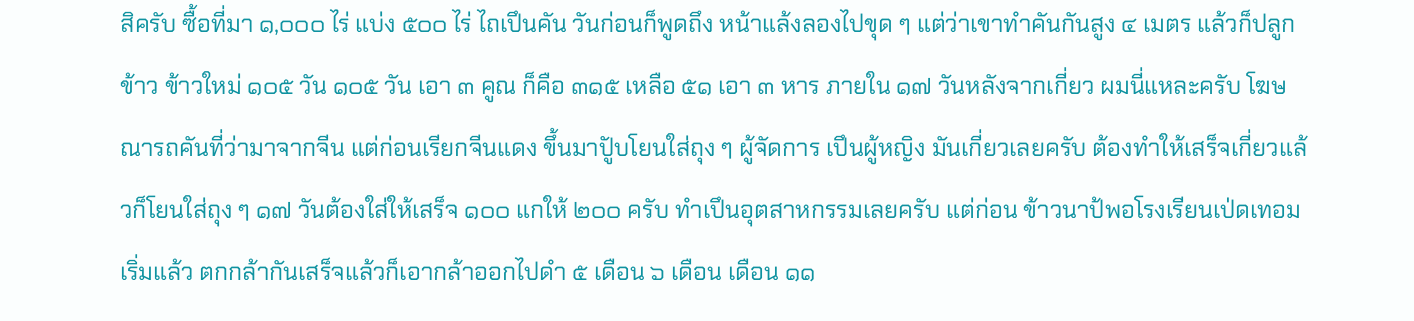สิครับ ซื้อที่มา ๑,๐๐๐ ไร่ แบ่ง ๕๐๐ ไร่ ไถเปึนคัน วันก่อนก็พูดถึง หน้าแล้งลองไปขุด ๆ แต่ว่าเขาทําคันกันสูง ๔ เมตร แล้วก็ปลูกข้าว ข้าวใหม่ ๑๐๕ วัน ๑๐๕ วัน เอา ๓ คูณ ก็คือ ๓๑๕ เหลือ ๕๑ เอา ๓ หาร ภายใน ๑๗ วันหลังจากเกี่ยว ผมนี่แหละครับ โฆษณารถคันที่ว่ามาจากจีน แต่ก่อนเรียกจีนแดง ขึ้นมาปัูบโยนใส่ถุง ๆ ผู้จัดการ เปึนผู้หญิง มันเกี่ยวเลยครับ ต้องทําให้เสร็จเกี่ยวแล้วก็โยนใส่ถุง ๆ ๑๗ วันต้องใส่ให้เสร็จ ๑๐๐ แกให้ ๒๐๐ ครับ ทําเปึนอุตสาหกรรมเลยครับ แต่ก่อน ข้าวนาป้พอโรงเรียนเป่ดเทอมเริ่มแล้ว ตกกล้ากันเสร็จแล้วก็เอากล้าออกไปดํา ๕ เดือน ๖ เดือน เดือน ๑๑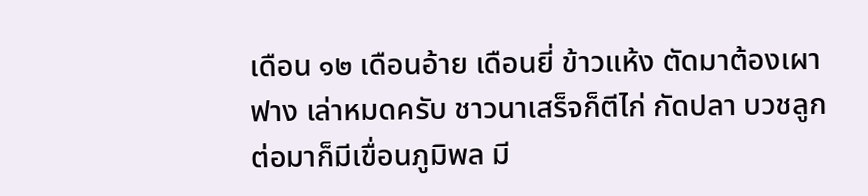เดือน ๑๒ เดือนอ้าย เดือนยี่ ข้าวแห้ง ตัดมาต้องเผาฟาง เล่าหมดครับ ชาวนาเสร็จก็ตีไก่ กัดปลา บวชลูก ต่อมาก็มีเขื่อนภูมิพล มี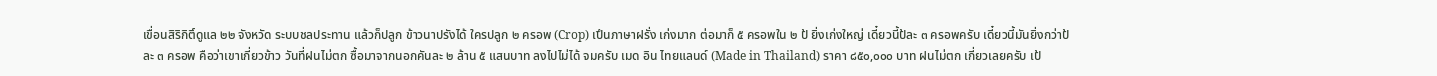เขื่อนสิริกิติ์ดูแล ๒๒ จังหวัด ระบบชลประทาน แล้วก็ปลูก ข้าวนาปรังได้ ใครปลูก ๒ ครอพ (Crop) เปึนภาษาฝรั่ง เก่งมาก ต่อมาก็ ๕ ครอพใน ๒ ป้ ยิ่งเก่งใหญ่ เดี๋ยวนี้ป้ละ ๓ ครอพครับ เดี๋ยวนี้มันยิ่งกว่าป้ละ ๓ ครอพ คือว่าเขาเกี่ยวข้าว วันที่ฝนไม่ตก ซื้อมาจากนอกคันละ ๒ ล้าน ๕ แสนบาท ลงไปไม่ได้ จมครับ เมด อิน ไทยแลนด์ (Made in Thailand) ราคา ๘๕๐,๐๐๐ บาท ฝนไม่ตก เกี่ยวเลยครับ เป้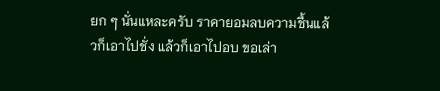ยก ๆ นั่นแหละครับ ราคายอมลบความชื้นแล้วก็เอาไปชั่ง แล้วก็เอาไปอบ ขอเล่า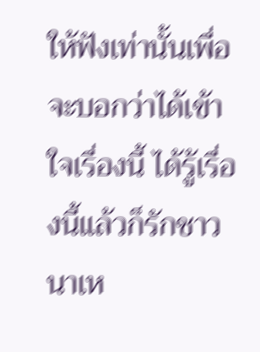ให้ฟังเท่านั้นเพื่อจะบอกว่าได้เข้าใจเรื่องนี้ ได้รู้เรื่องนี้แล้วก็รักชาวนาเห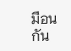มือนกัน